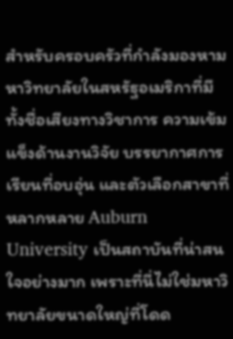สำหรับครอบครัวที่กำลังมองหามหาวิทยาลัยในสหรัฐอเมริกาที่มีทั้งชื่อเสียงทางวิชาการ ความเข้มแข็งด้านงานวิจัย บรรยากาศการเรียนที่อบอุ่น และตัวเลือกสาขาที่หลากหลาย Auburn University เป็นสถาบันที่น่าสนใจอย่างมาก เพราะที่นี่ไม่ใช่มหาวิทยาลัยขนาดใหญ่ที่โดด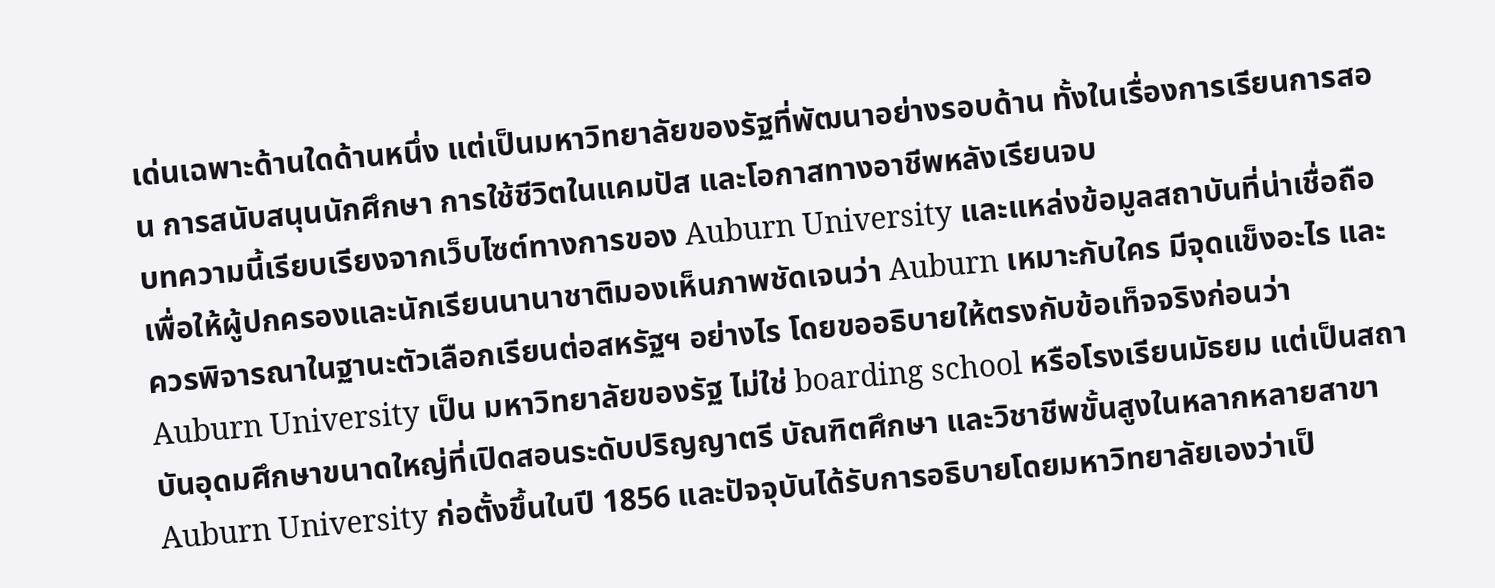เด่นเฉพาะด้านใดด้านหนึ่ง แต่เป็นมหาวิทยาลัยของรัฐที่พัฒนาอย่างรอบด้าน ทั้งในเรื่องการเรียนการสอน การสนับสนุนนักศึกษา การใช้ชีวิตในแคมปัส และโอกาสทางอาชีพหลังเรียนจบ
บทความนี้เรียบเรียงจากเว็บไซต์ทางการของ Auburn University และแหล่งข้อมูลสถาบันที่น่าเชื่อถือ เพื่อให้ผู้ปกครองและนักเรียนนานาชาติมองเห็นภาพชัดเจนว่า Auburn เหมาะกับใคร มีจุดแข็งอะไร และควรพิจารณาในฐานะตัวเลือกเรียนต่อสหรัฐฯ อย่างไร โดยขออธิบายให้ตรงกับข้อเท็จจริงก่อนว่า Auburn University เป็น มหาวิทยาลัยของรัฐ ไม่ใช่ boarding school หรือโรงเรียนมัธยม แต่เป็นสถาบันอุดมศึกษาขนาดใหญ่ที่เปิดสอนระดับปริญญาตรี บัณฑิตศึกษา และวิชาชีพขั้นสูงในหลากหลายสาขา
Auburn University ก่อตั้งขึ้นในปี 1856 และปัจจุบันได้รับการอธิบายโดยมหาวิทยาลัยเองว่าเป็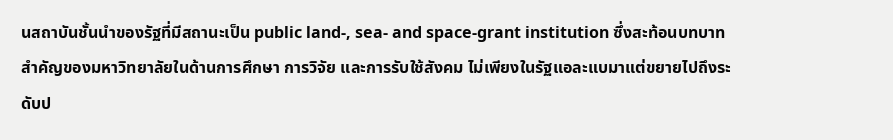นสถาบันชั้นนำของรัฐที่มีสถานะเป็น public land-, sea- and space-grant institution ซึ่งสะท้อนบทบาทสำคัญของมหาวิทยาลัยในด้านการศึกษา การวิจัย และการรับใช้สังคม ไม่เพียงในรัฐแอละแบมาแต่ขยายไปถึงระดับป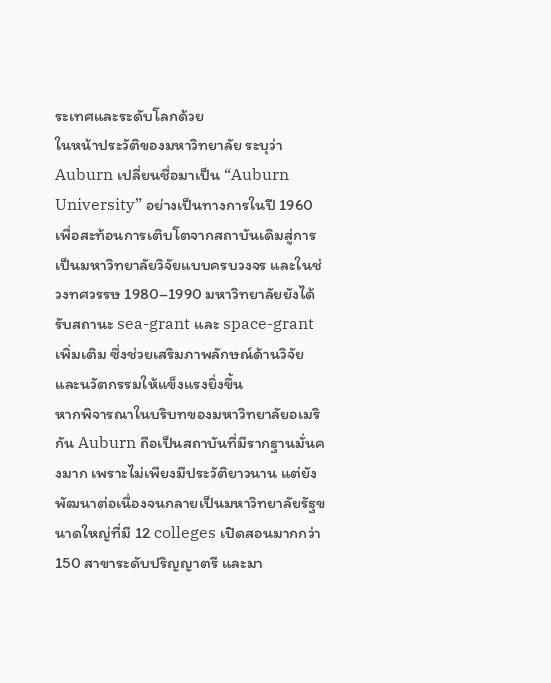ระเทศและระดับโลกด้วย
ในหน้าประวัติของมหาวิทยาลัย ระบุว่า Auburn เปลี่ยนชื่อมาเป็น “Auburn University” อย่างเป็นทางการในปี 1960 เพื่อสะท้อนการเติบโตจากสถาบันเดิมสู่การเป็นมหาวิทยาลัยวิจัยแบบครบวงจร และในช่วงทศวรรษ 1980–1990 มหาวิทยาลัยยังได้รับสถานะ sea-grant และ space-grant เพิ่มเติม ซึ่งช่วยเสริมภาพลักษณ์ด้านวิจัยและนวัตกรรมให้แข็งแรงยิ่งขึ้น
หากพิจารณาในบริบทของมหาวิทยาลัยอเมริกัน Auburn ถือเป็นสถาบันที่มีรากฐานมั่นคงมาก เพราะไม่เพียงมีประวัติยาวนาน แต่ยังพัฒนาต่อเนื่องจนกลายเป็นมหาวิทยาลัยรัฐขนาดใหญ่ที่มี 12 colleges เปิดสอนมากกว่า 150 สาขาระดับปริญญาตรี และมา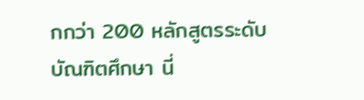กกว่า 200 หลักสูตรระดับบัณฑิตศึกษา นี่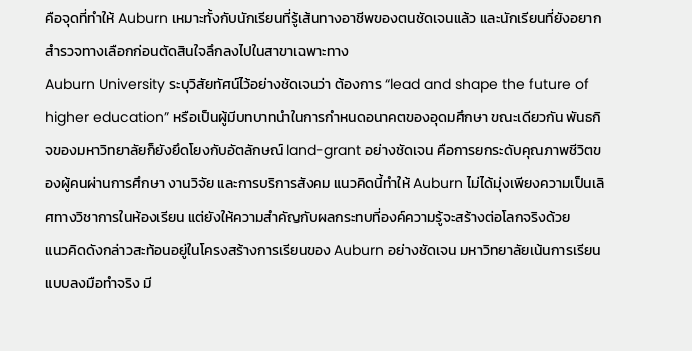คือจุดที่ทำให้ Auburn เหมาะทั้งกับนักเรียนที่รู้เส้นทางอาชีพของตนชัดเจนแล้ว และนักเรียนที่ยังอยากสำรวจทางเลือกก่อนตัดสินใจลึกลงไปในสาขาเฉพาะทาง
Auburn University ระบุวิสัยทัศน์ไว้อย่างชัดเจนว่า ต้องการ “lead and shape the future of higher education” หรือเป็นผู้มีบทบาทนำในการกำหนดอนาคตของอุดมศึกษา ขณะเดียวกัน พันธกิจของมหาวิทยาลัยก็ยังยึดโยงกับอัตลักษณ์ land-grant อย่างชัดเจน คือการยกระดับคุณภาพชีวิตของผู้คนผ่านการศึกษา งานวิจัย และการบริการสังคม แนวคิดนี้ทำให้ Auburn ไม่ได้มุ่งเพียงความเป็นเลิศทางวิชาการในห้องเรียน แต่ยังให้ความสำคัญกับผลกระทบที่องค์ความรู้จะสร้างต่อโลกจริงด้วย
แนวคิดดังกล่าวสะท้อนอยู่ในโครงสร้างการเรียนของ Auburn อย่างชัดเจน มหาวิทยาลัยเน้นการเรียนแบบลงมือทำจริง มี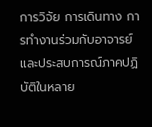การวิจัย การเดินทาง การทำงานร่วมกับอาจารย์ และประสบการณ์ภาคปฏิบัติในหลาย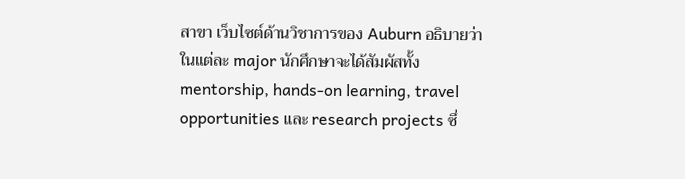สาขา เว็บไซต์ด้านวิชาการของ Auburn อธิบายว่าในแต่ละ major นักศึกษาจะได้สัมผัสทั้ง mentorship, hands-on learning, travel opportunities และ research projects ซึ่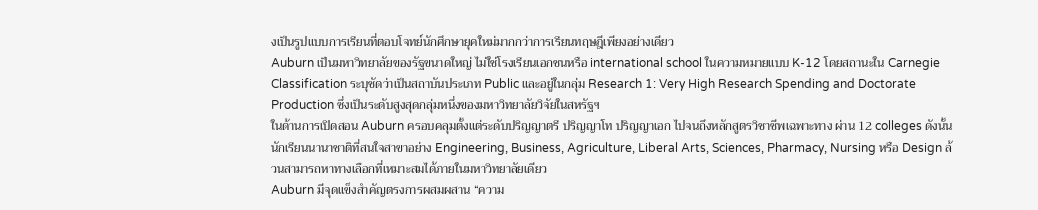งเป็นรูปแบบการเรียนที่ตอบโจทย์นักศึกษายุคใหม่มากกว่าการเรียนทฤษฎีเพียงอย่างเดียว
Auburn เป็นมหาวิทยาลัยของรัฐขนาดใหญ่ ไม่ใช่โรงเรียนเอกชนหรือ international school ในความหมายแบบ K-12 โดยสถานะใน Carnegie Classification ระบุชัดว่าเป็นสถาบันประเภท Public และอยู่ในกลุ่ม Research 1: Very High Research Spending and Doctorate Production ซึ่งเป็นระดับสูงสุดกลุ่มหนึ่งของมหาวิทยาลัยวิจัยในสหรัฐฯ
ในด้านการเปิดสอน Auburn ครอบคลุมตั้งแต่ระดับปริญญาตรี ปริญญาโท ปริญญาเอก ไปจนถึงหลักสูตรวิชาชีพเฉพาะทาง ผ่าน 12 colleges ดังนั้นนักเรียนนานาชาติที่สนใจสาขาอย่าง Engineering, Business, Agriculture, Liberal Arts, Sciences, Pharmacy, Nursing หรือ Design ล้วนสามารถหาทางเลือกที่เหมาะสมได้ภายในมหาวิทยาลัยเดียว
Auburn มีจุดแข็งสำคัญตรงการผสมผสาน “ความ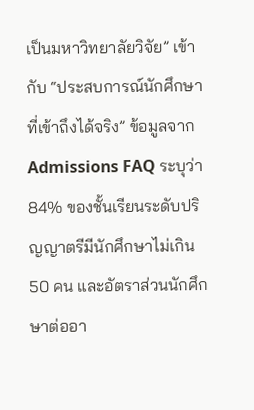เป็นมหาวิทยาลัยวิจัย” เข้ากับ “ประสบการณ์นักศึกษาที่เข้าถึงได้จริง” ข้อมูลจาก Admissions FAQ ระบุว่า 84% ของชั้นเรียนระดับปริญญาตรีมีนักศึกษาไม่เกิน 50 คน และอัตราส่วนนักศึกษาต่ออา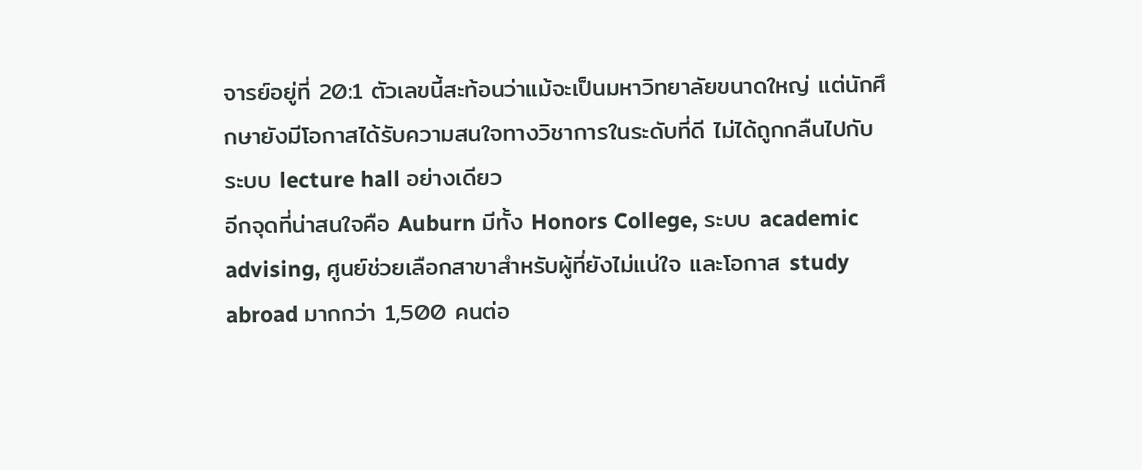จารย์อยู่ที่ 20:1 ตัวเลขนี้สะท้อนว่าแม้จะเป็นมหาวิทยาลัยขนาดใหญ่ แต่นักศึกษายังมีโอกาสได้รับความสนใจทางวิชาการในระดับที่ดี ไม่ได้ถูกกลืนไปกับระบบ lecture hall อย่างเดียว
อีกจุดที่น่าสนใจคือ Auburn มีทั้ง Honors College, ระบบ academic advising, ศูนย์ช่วยเลือกสาขาสำหรับผู้ที่ยังไม่แน่ใจ และโอกาส study abroad มากกว่า 1,500 คนต่อ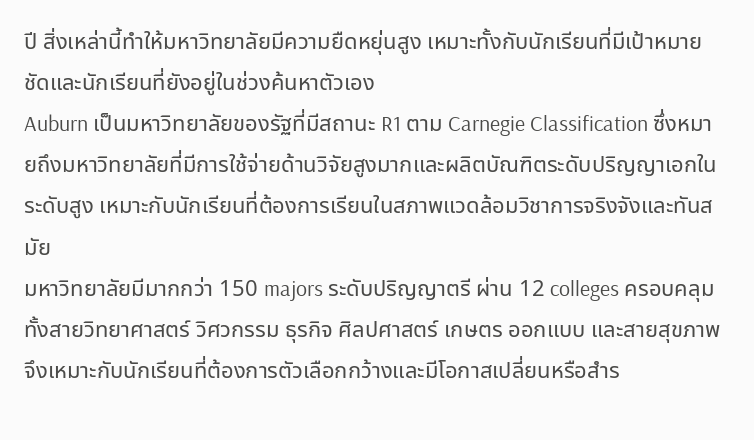ปี สิ่งเหล่านี้ทำให้มหาวิทยาลัยมีความยืดหยุ่นสูง เหมาะทั้งกับนักเรียนที่มีเป้าหมายชัดและนักเรียนที่ยังอยู่ในช่วงค้นหาตัวเอง
Auburn เป็นมหาวิทยาลัยของรัฐที่มีสถานะ R1 ตาม Carnegie Classification ซึ่งหมายถึงมหาวิทยาลัยที่มีการใช้จ่ายด้านวิจัยสูงมากและผลิตบัณฑิตระดับปริญญาเอกในระดับสูง เหมาะกับนักเรียนที่ต้องการเรียนในสภาพแวดล้อมวิชาการจริงจังและทันสมัย
มหาวิทยาลัยมีมากกว่า 150 majors ระดับปริญญาตรี ผ่าน 12 colleges ครอบคลุมทั้งสายวิทยาศาสตร์ วิศวกรรม ธุรกิจ ศิลปศาสตร์ เกษตร ออกแบบ และสายสุขภาพ จึงเหมาะกับนักเรียนที่ต้องการตัวเลือกกว้างและมีโอกาสเปลี่ยนหรือสำร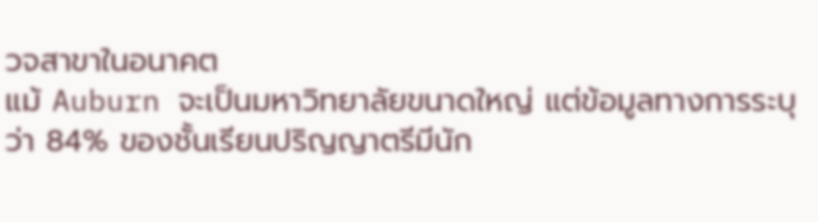วจสาขาในอนาคต
แม้ Auburn จะเป็นมหาวิทยาลัยขนาดใหญ่ แต่ข้อมูลทางการระบุว่า 84% ของชั้นเรียนปริญญาตรีมีนัก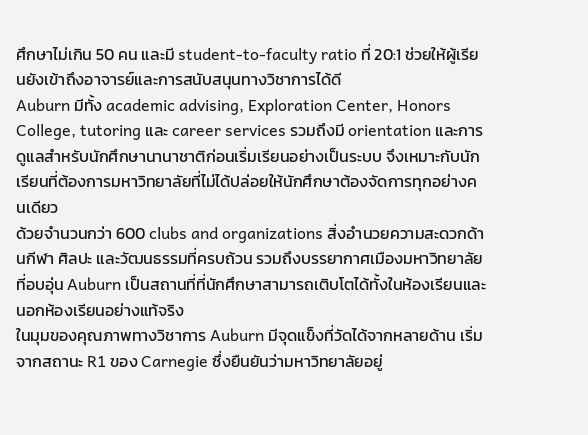ศึกษาไม่เกิน 50 คน และมี student-to-faculty ratio ที่ 20:1 ช่วยให้ผู้เรียนยังเข้าถึงอาจารย์และการสนับสนุนทางวิชาการได้ดี
Auburn มีทั้ง academic advising, Exploration Center, Honors College, tutoring และ career services รวมถึงมี orientation และการดูแลสำหรับนักศึกษานานาชาติก่อนเริ่มเรียนอย่างเป็นระบบ จึงเหมาะกับนักเรียนที่ต้องการมหาวิทยาลัยที่ไม่ได้ปล่อยให้นักศึกษาต้องจัดการทุกอย่างคนเดียว
ด้วยจำนวนกว่า 600 clubs and organizations สิ่งอำนวยความสะดวกด้านกีฬา ศิลปะ และวัฒนธรรมที่ครบถ้วน รวมถึงบรรยากาศเมืองมหาวิทยาลัยที่อบอุ่น Auburn เป็นสถานที่ที่นักศึกษาสามารถเติบโตได้ทั้งในห้องเรียนและนอกห้องเรียนอย่างแท้จริง
ในมุมของคุณภาพทางวิชาการ Auburn มีจุดแข็งที่วัดได้จากหลายด้าน เริ่มจากสถานะ R1 ของ Carnegie ซึ่งยืนยันว่ามหาวิทยาลัยอยู่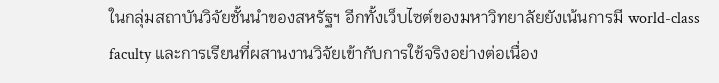ในกลุ่มสถาบันวิจัยชั้นนำของสหรัฐฯ อีกทั้งเว็บไซต์ของมหาวิทยาลัยยังเน้นการมี world-class faculty และการเรียนที่ผสานงานวิจัยเข้ากับการใช้จริงอย่างต่อเนื่อง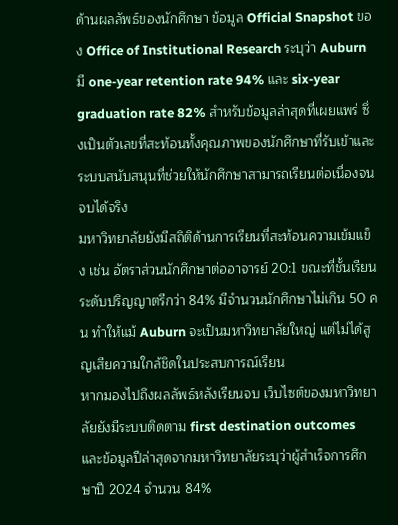ด้านผลลัพธ์ของนักศึกษา ข้อมูล Official Snapshot ของ Office of Institutional Research ระบุว่า Auburn มี one-year retention rate 94% และ six-year graduation rate 82% สำหรับข้อมูลล่าสุดที่เผยแพร่ ซึ่งเป็นตัวเลขที่สะท้อนทั้งคุณภาพของนักศึกษาที่รับเข้าและระบบสนับสนุนที่ช่วยให้นักศึกษาสามารถเรียนต่อเนื่องจนจบได้จริง
มหาวิทยาลัยยังมีสถิติด้านการเรียนที่สะท้อนความเข้มแข็ง เช่น อัตราส่วนนักศึกษาต่ออาจารย์ 20:1 ขณะที่ชั้นเรียนระดับปริญญาตรีกว่า 84% มีจำนวนนักศึกษาไม่เกิน 50 คน ทำให้แม้ Auburn จะเป็นมหาวิทยาลัยใหญ่ แต่ไม่ได้สูญเสียความใกล้ชิดในประสบการณ์เรียน
หากมองไปถึงผลลัพธ์หลังเรียนจบ เว็บไซต์ของมหาวิทยาลัยยังมีระบบติดตาม first destination outcomes และข้อมูลปีล่าสุดจากมหาวิทยาลัยระบุว่าผู้สำเร็จการศึกษาปี 2024 จำนวน 84%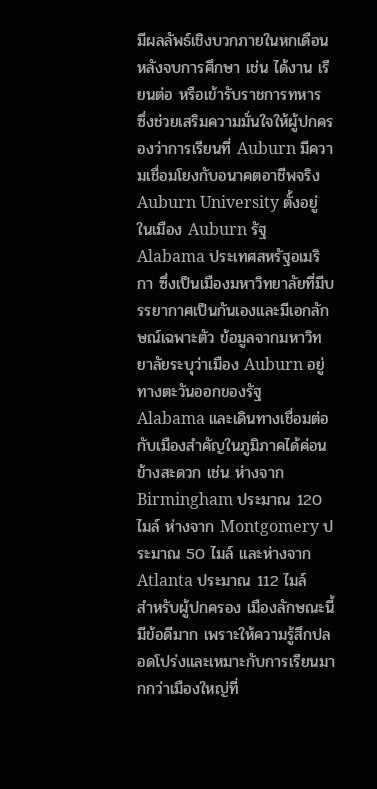มีผลลัพธ์เชิงบวกภายในหกเดือนหลังจบการศึกษา เช่น ได้งาน เรียนต่อ หรือเข้ารับราชการทหาร ซึ่งช่วยเสริมความมั่นใจให้ผู้ปกครองว่าการเรียนที่ Auburn มีความเชื่อมโยงกับอนาคตอาชีพจริง
Auburn University ตั้งอยู่ในเมือง Auburn รัฐ Alabama ประเทศสหรัฐอเมริกา ซึ่งเป็นเมืองมหาวิทยาลัยที่มีบรรยากาศเป็นกันเองและมีเอกลักษณ์เฉพาะตัว ข้อมูลจากมหาวิทยาลัยระบุว่าเมือง Auburn อยู่ทางตะวันออกของรัฐ Alabama และเดินทางเชื่อมต่อกับเมืองสำคัญในภูมิภาคได้ค่อนข้างสะดวก เช่น ห่างจาก Birmingham ประมาณ 120 ไมล์ ห่างจาก Montgomery ประมาณ 50 ไมล์ และห่างจาก Atlanta ประมาณ 112 ไมล์
สำหรับผู้ปกครอง เมืองลักษณะนี้มีข้อดีมาก เพราะให้ความรู้สึกปลอดโปร่งและเหมาะกับการเรียนมากกว่าเมืองใหญ่ที่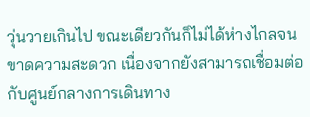วุ่นวายเกินไป ขณะเดียวกันก็ไม่ได้ห่างไกลจนขาดความสะดวก เนื่องจากยังสามารถเชื่อมต่อกับศูนย์กลางการเดินทาง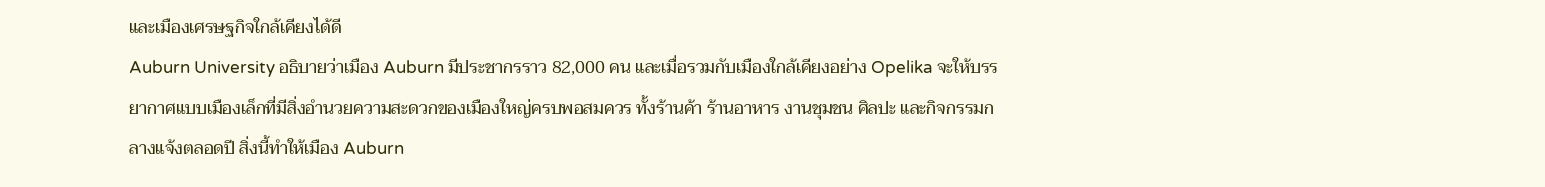และเมืองเศรษฐกิจใกล้เคียงได้ดี
Auburn University อธิบายว่าเมือง Auburn มีประชากรราว 82,000 คน และเมื่อรวมกับเมืองใกล้เคียงอย่าง Opelika จะให้บรรยากาศแบบเมืองเล็กที่มีสิ่งอำนวยความสะดวกของเมืองใหญ่ครบพอสมควร ทั้งร้านค้า ร้านอาหาร งานชุมชน ศิลปะ และกิจกรรมกลางแจ้งตลอดปี สิ่งนี้ทำให้เมือง Auburn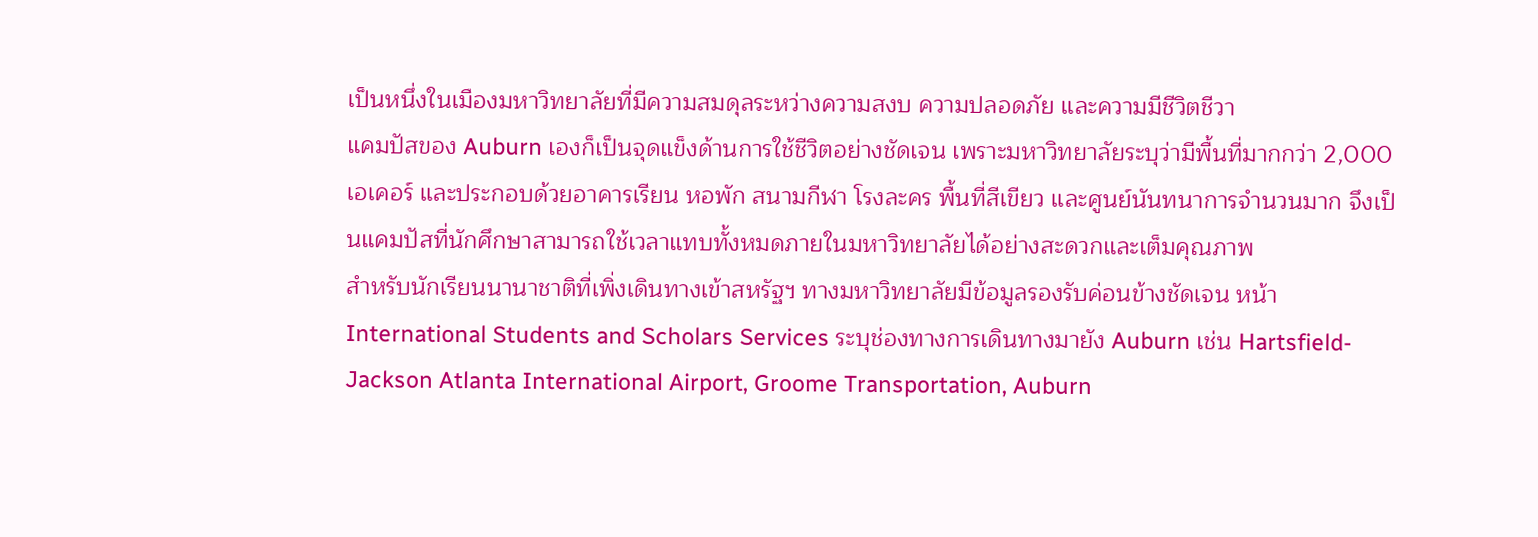เป็นหนึ่งในเมืองมหาวิทยาลัยที่มีความสมดุลระหว่างความสงบ ความปลอดภัย และความมีชีวิตชีวา
แคมปัสของ Auburn เองก็เป็นจุดแข็งด้านการใช้ชีวิตอย่างชัดเจน เพราะมหาวิทยาลัยระบุว่ามีพื้นที่มากกว่า 2,000 เอเคอร์ และประกอบด้วยอาคารเรียน หอพัก สนามกีฬา โรงละคร พื้นที่สีเขียว และศูนย์นันทนาการจำนวนมาก จึงเป็นแคมปัสที่นักศึกษาสามารถใช้เวลาแทบทั้งหมดภายในมหาวิทยาลัยได้อย่างสะดวกและเต็มคุณภาพ
สำหรับนักเรียนนานาชาติที่เพิ่งเดินทางเข้าสหรัฐฯ ทางมหาวิทยาลัยมีข้อมูลรองรับค่อนข้างชัดเจน หน้า International Students and Scholars Services ระบุช่องทางการเดินทางมายัง Auburn เช่น Hartsfield-Jackson Atlanta International Airport, Groome Transportation, Auburn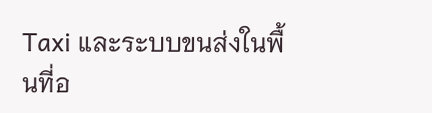Taxi และระบบขนส่งในพื้นที่อ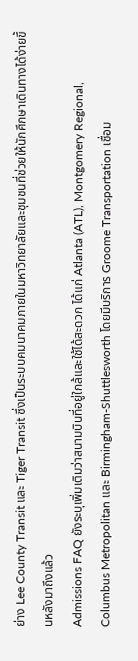ย่าง Lee County Transit และ Tiger Transit ซึ่งเป็นระบบคมนาคมภายในมหาวิทยาลัยและชุมชนที่ช่วยให้นักศึกษาเดินทางได้ง่ายขึ้นหลังมาถึงแล้ว
Admissions FAQ ยังระบุเพิ่มเติมว่าสนามบินที่อยู่ใกล้และใช้ได้สะดวก ได้แก่ Atlanta (ATL), Montgomery Regional, Columbus Metropolitan และ Birmingham-Shuttlesworth โดยมีบริการ Groome Transportation เชื่อม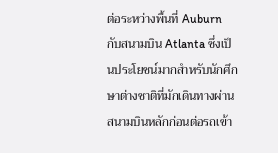ต่อระหว่างพื้นที่ Auburn กับสนามบิน Atlanta ซึ่งเป็นประโยชน์มากสำหรับนักศึกษาต่างชาติที่มักเดินทางผ่านสนามบินหลักก่อนต่อรถเข้า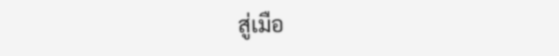สู่เมือ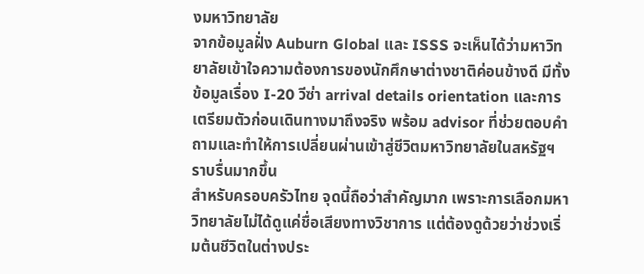งมหาวิทยาลัย
จากข้อมูลฝั่ง Auburn Global และ ISSS จะเห็นได้ว่ามหาวิทยาลัยเข้าใจความต้องการของนักศึกษาต่างชาติค่อนข้างดี มีทั้งข้อมูลเรื่อง I-20 วีซ่า arrival details orientation และการเตรียมตัวก่อนเดินทางมาถึงจริง พร้อม advisor ที่ช่วยตอบคำถามและทำให้การเปลี่ยนผ่านเข้าสู่ชีวิตมหาวิทยาลัยในสหรัฐฯ ราบรื่นมากขึ้น
สำหรับครอบครัวไทย จุดนี้ถือว่าสำคัญมาก เพราะการเลือกมหาวิทยาลัยไม่ได้ดูแค่ชื่อเสียงทางวิชาการ แต่ต้องดูด้วยว่าช่วงเริ่มต้นชีวิตในต่างประ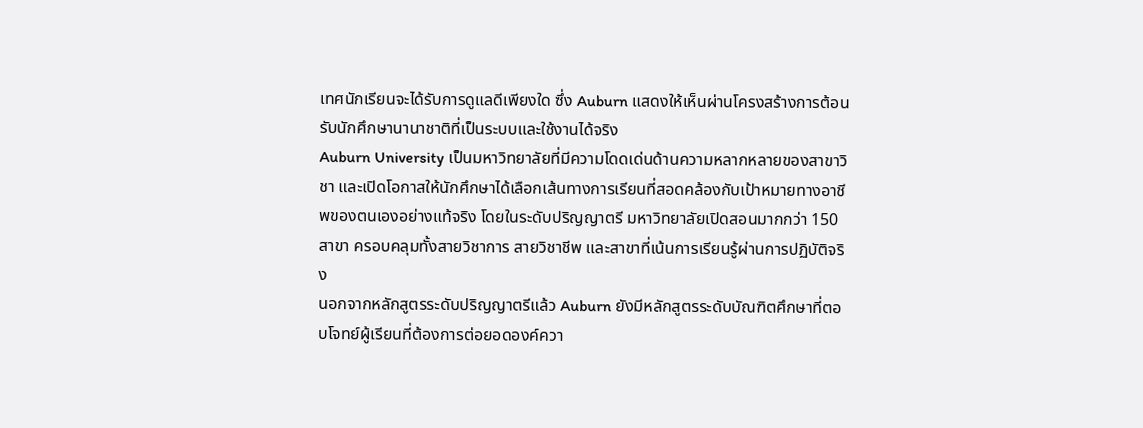เทศนักเรียนจะได้รับการดูแลดีเพียงใด ซึ่ง Auburn แสดงให้เห็นผ่านโครงสร้างการต้อนรับนักศึกษานานาชาติที่เป็นระบบและใช้งานได้จริง
Auburn University เป็นมหาวิทยาลัยที่มีความโดดเด่นด้านความหลากหลายของสาขาวิชา และเปิดโอกาสให้นักศึกษาได้เลือกเส้นทางการเรียนที่สอดคล้องกับเป้าหมายทางอาชีพของตนเองอย่างแท้จริง โดยในระดับปริญญาตรี มหาวิทยาลัยเปิดสอนมากกว่า 150 สาขา ครอบคลุมทั้งสายวิชาการ สายวิชาชีพ และสาขาที่เน้นการเรียนรู้ผ่านการปฏิบัติจริง
นอกจากหลักสูตรระดับปริญญาตรีแล้ว Auburn ยังมีหลักสูตรระดับบัณฑิตศึกษาที่ตอบโจทย์ผู้เรียนที่ต้องการต่อยอดองค์ควา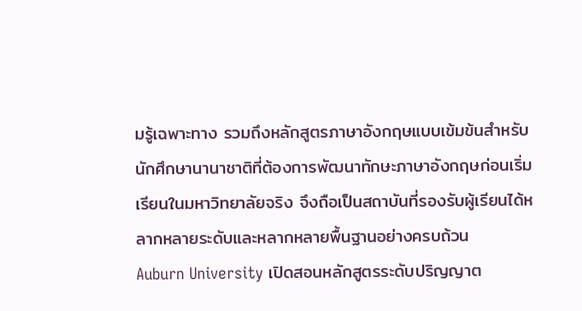มรู้เฉพาะทาง รวมถึงหลักสูตรภาษาอังกฤษแบบเข้มข้นสำหรับนักศึกษานานาชาติที่ต้องการพัฒนาทักษะภาษาอังกฤษก่อนเริ่มเรียนในมหาวิทยาลัยจริง จึงถือเป็นสถาบันที่รองรับผู้เรียนได้หลากหลายระดับและหลากหลายพื้นฐานอย่างครบถ้วน
Auburn University เปิดสอนหลักสูตรระดับปริญญาต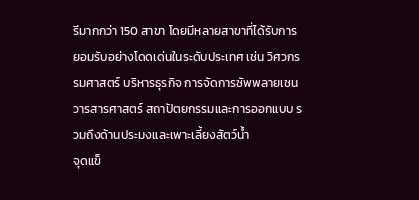รีมากกว่า 150 สาขา โดยมีหลายสาขาที่ได้รับการยอมรับอย่างโดดเด่นในระดับประเทศ เช่น วิศวกรรมศาสตร์ บริหารธุรกิจ การจัดการซัพพลายเชน วารสารศาสตร์ สถาปัตยกรรมและการออกแบบ รวมถึงด้านประมงและเพาะเลี้ยงสัตว์น้ำ
จุดแข็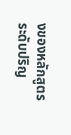งของหลักสูตรระดับปริญ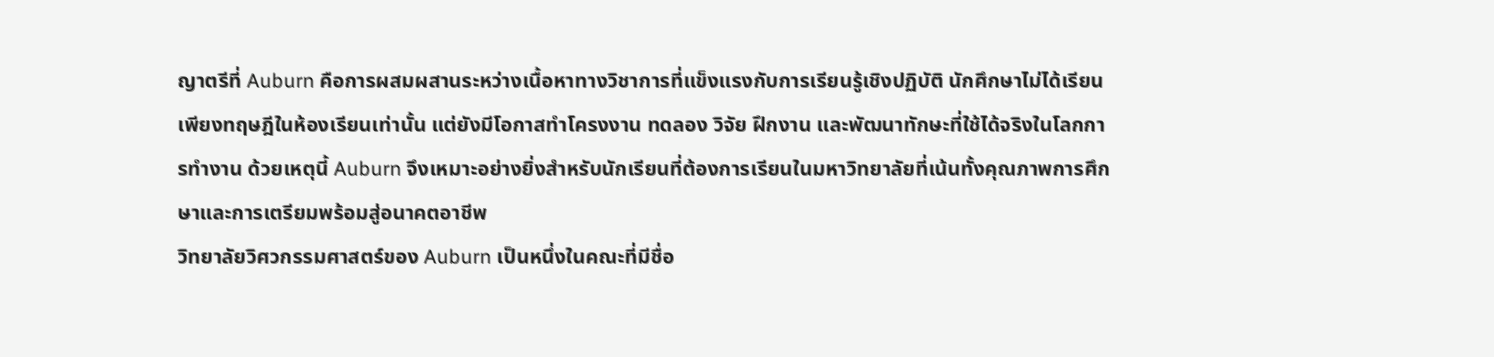ญาตรีที่ Auburn คือการผสมผสานระหว่างเนื้อหาทางวิชาการที่แข็งแรงกับการเรียนรู้เชิงปฏิบัติ นักศึกษาไม่ได้เรียนเพียงทฤษฎีในห้องเรียนเท่านั้น แต่ยังมีโอกาสทำโครงงาน ทดลอง วิจัย ฝึกงาน และพัฒนาทักษะที่ใช้ได้จริงในโลกการทำงาน ด้วยเหตุนี้ Auburn จึงเหมาะอย่างยิ่งสำหรับนักเรียนที่ต้องการเรียนในมหาวิทยาลัยที่เน้นทั้งคุณภาพการศึกษาและการเตรียมพร้อมสู่อนาคตอาชีพ
วิทยาลัยวิศวกรรมศาสตร์ของ Auburn เป็นหนึ่งในคณะที่มีชื่อ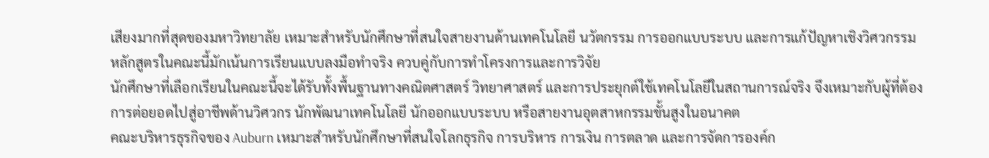เสียงมากที่สุดของมหาวิทยาลัย เหมาะสำหรับนักศึกษาที่สนใจสายงานด้านเทคโนโลยี นวัตกรรม การออกแบบระบบ และการแก้ปัญหาเชิงวิศวกรรม หลักสูตรในคณะนี้มักเน้นการเรียนแบบลงมือทำจริง ควบคู่กับการทำโครงการและการวิจัย
นักศึกษาที่เลือกเรียนในคณะนี้จะได้รับทั้งพื้นฐานทางคณิตศาสตร์ วิทยาศาสตร์ และการประยุกต์ใช้เทคโนโลยีในสถานการณ์จริง จึงเหมาะกับผู้ที่ต้องการต่อยอดไปสู่อาชีพด้านวิศวกร นักพัฒนาเทคโนโลยี นักออกแบบระบบ หรือสายงานอุตสาหกรรมขั้นสูงในอนาคต
คณะบริหารธุรกิจของ Auburn เหมาะสำหรับนักศึกษาที่สนใจโลกธุรกิจ การบริหาร การเงิน การตลาด และการจัดการองค์ก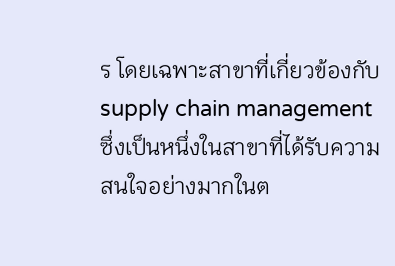ร โดยเฉพาะสาขาที่เกี่ยวข้องกับ supply chain management ซึ่งเป็นหนึ่งในสาขาที่ได้รับความสนใจอย่างมากในต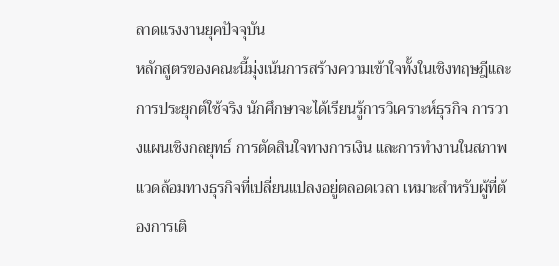ลาดแรงงานยุคปัจจุบัน
หลักสูตรของคณะนี้มุ่งเน้นการสร้างความเข้าใจทั้งในเชิงทฤษฎีและการประยุกต์ใช้จริง นักศึกษาจะได้เรียนรู้การวิเคราะห์ธุรกิจ การวางแผนเชิงกลยุทธ์ การตัดสินใจทางการเงิน และการทำงานในสภาพแวดล้อมทางธุรกิจที่เปลี่ยนแปลงอยู่ตลอดเวลา เหมาะสำหรับผู้ที่ต้องการเติ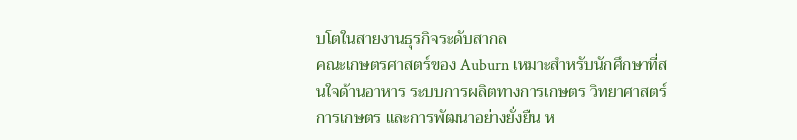บโตในสายงานธุรกิจระดับสากล
คณะเกษตรศาสตร์ของ Auburn เหมาะสำหรับนักศึกษาที่สนใจด้านอาหาร ระบบการผลิตทางการเกษตร วิทยาศาสตร์การเกษตร และการพัฒนาอย่างยั่งยืน ห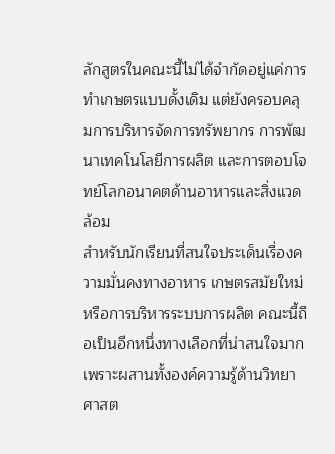ลักสูตรในคณะนี้ไม่ได้จำกัดอยู่แค่การทำเกษตรแบบดั้งเดิม แต่ยังครอบคลุมการบริหารจัดการทรัพยากร การพัฒนาเทคโนโลยีการผลิต และการตอบโจทย์โลกอนาคตด้านอาหารและสิ่งแวดล้อม
สำหรับนักเรียนที่สนใจประเด็นเรื่องความมั่นคงทางอาหาร เกษตรสมัยใหม่ หรือการบริหารระบบการผลิต คณะนี้ถือเป็นอีกหนึ่งทางเลือกที่น่าสนใจมาก เพราะผสานทั้งองค์ความรู้ด้านวิทยาศาสต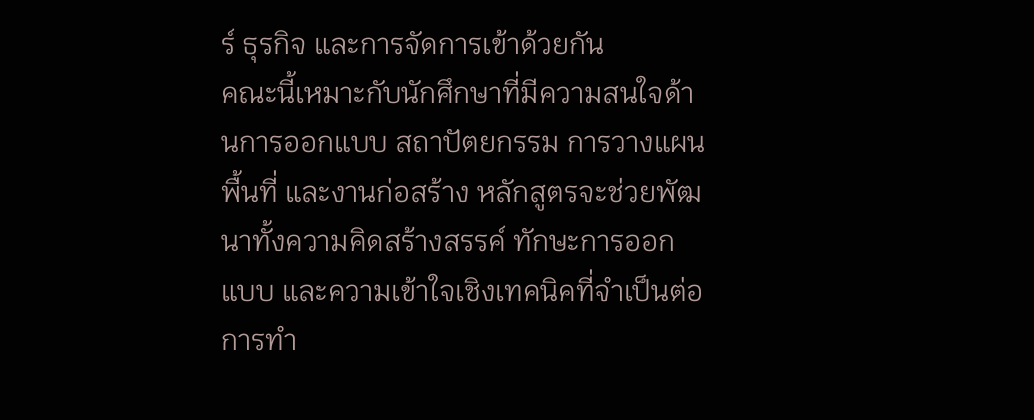ร์ ธุรกิจ และการจัดการเข้าด้วยกัน
คณะนี้เหมาะกับนักศึกษาที่มีความสนใจด้านการออกแบบ สถาปัตยกรรม การวางแผนพื้นที่ และงานก่อสร้าง หลักสูตรจะช่วยพัฒนาทั้งความคิดสร้างสรรค์ ทักษะการออกแบบ และความเข้าใจเชิงเทคนิคที่จำเป็นต่อการทำ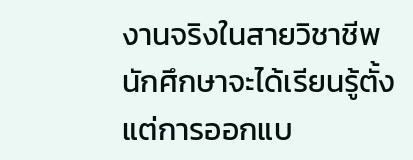งานจริงในสายวิชาชีพ
นักศึกษาจะได้เรียนรู้ตั้งแต่การออกแบ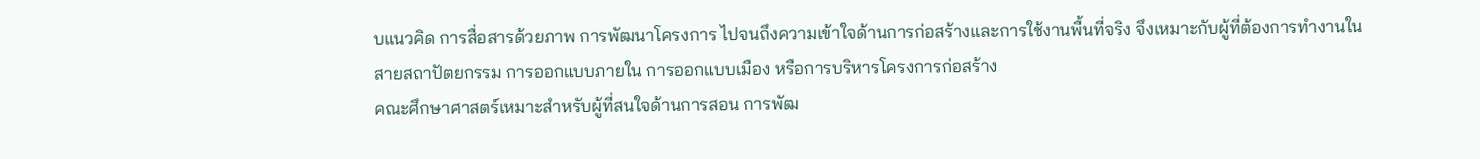บแนวคิด การสื่อสารด้วยภาพ การพัฒนาโครงการ ไปจนถึงความเข้าใจด้านการก่อสร้างและการใช้งานพื้นที่จริง จึงเหมาะกับผู้ที่ต้องการทำงานในสายสถาปัตยกรรม การออกแบบภายใน การออกแบบเมือง หรือการบริหารโครงการก่อสร้าง
คณะศึกษาศาสตร์เหมาะสำหรับผู้ที่สนใจด้านการสอน การพัฒ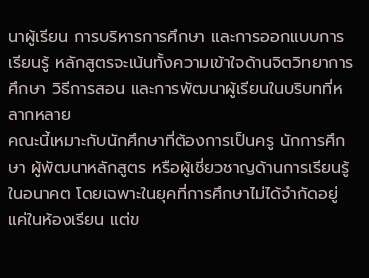นาผู้เรียน การบริหารการศึกษา และการออกแบบการเรียนรู้ หลักสูตรจะเน้นทั้งความเข้าใจด้านจิตวิทยาการศึกษา วิธีการสอน และการพัฒนาผู้เรียนในบริบทที่หลากหลาย
คณะนี้เหมาะกับนักศึกษาที่ต้องการเป็นครู นักการศึกษา ผู้พัฒนาหลักสูตร หรือผู้เชี่ยวชาญด้านการเรียนรู้ในอนาคต โดยเฉพาะในยุคที่การศึกษาไม่ได้จำกัดอยู่แค่ในห้องเรียน แต่ข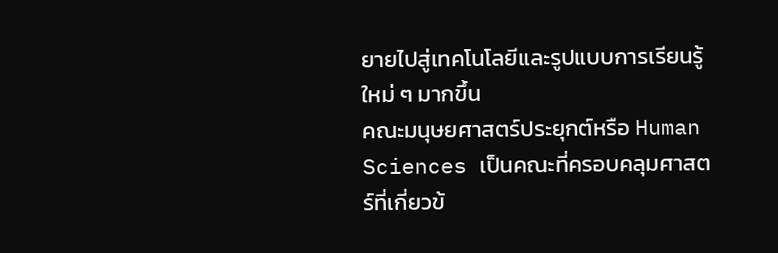ยายไปสู่เทคโนโลยีและรูปแบบการเรียนรู้ใหม่ ๆ มากขึ้น
คณะมนุษยศาสตร์ประยุกต์หรือ Human Sciences เป็นคณะที่ครอบคลุมศาสตร์ที่เกี่ยวข้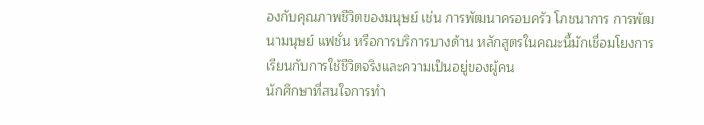องกับคุณภาพชีวิตของมนุษย์ เช่น การพัฒนาครอบครัว โภชนาการ การพัฒนามนุษย์ แฟชั่น หรือการบริการบางด้าน หลักสูตรในคณะนี้มักเชื่อมโยงการเรียนกับการใช้ชีวิตจริงและความเป็นอยู่ของผู้คน
นักศึกษาที่สนใจการทำ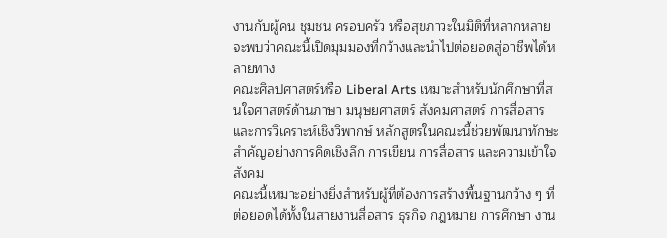งานกับผู้คน ชุมชน ครอบครัว หรือสุขภาวะในมิติที่หลากหลาย จะพบว่าคณะนี้เปิดมุมมองที่กว้างและนำไปต่อยอดสู่อาชีพได้หลายทาง
คณะศิลปศาสตร์หรือ Liberal Arts เหมาะสำหรับนักศึกษาที่สนใจศาสตร์ด้านภาษา มนุษยศาสตร์ สังคมศาสตร์ การสื่อสาร และการวิเคราะห์เชิงวิพากษ์ หลักสูตรในคณะนี้ช่วยพัฒนาทักษะสำคัญอย่างการคิดเชิงลึก การเขียน การสื่อสาร และความเข้าใจสังคม
คณะนี้เหมาะอย่างยิ่งสำหรับผู้ที่ต้องการสร้างพื้นฐานกว้าง ๆ ที่ต่อยอดได้ทั้งในสายงานสื่อสาร ธุรกิจ กฎหมาย การศึกษา งาน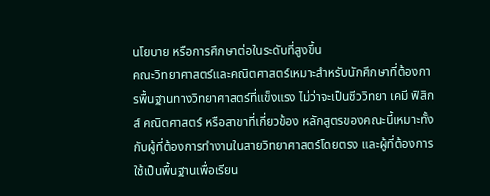นโยบาย หรือการศึกษาต่อในระดับที่สูงขึ้น
คณะวิทยาศาสตร์และคณิตศาสตร์เหมาะสำหรับนักศึกษาที่ต้องการพื้นฐานทางวิทยาศาสตร์ที่แข็งแรง ไม่ว่าจะเป็นชีววิทยา เคมี ฟิสิกส์ คณิตศาสตร์ หรือสาขาที่เกี่ยวข้อง หลักสูตรของคณะนี้เหมาะทั้งกับผู้ที่ต้องการทำงานในสายวิทยาศาสตร์โดยตรง และผู้ที่ต้องการใช้เป็นพื้นฐานเพื่อเรียน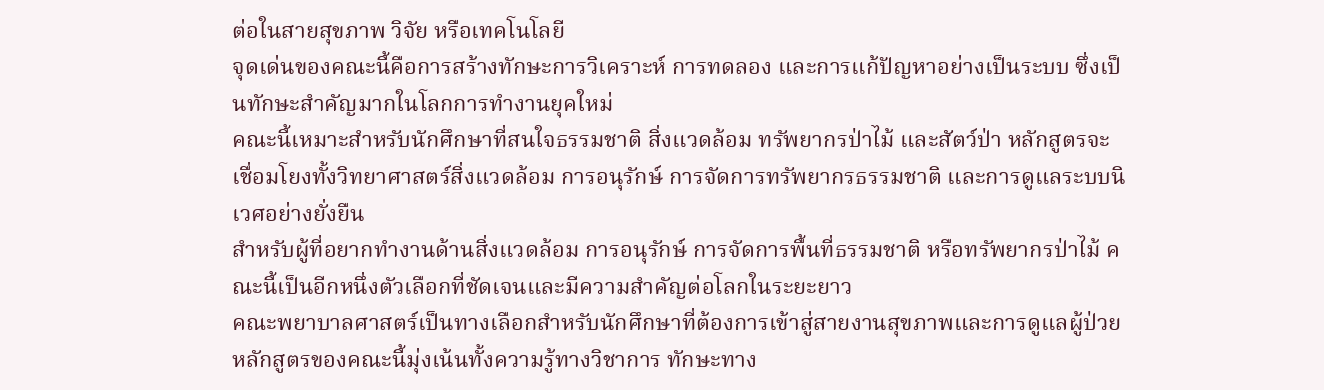ต่อในสายสุขภาพ วิจัย หรือเทคโนโลยี
จุดเด่นของคณะนี้คือการสร้างทักษะการวิเคราะห์ การทดลอง และการแก้ปัญหาอย่างเป็นระบบ ซึ่งเป็นทักษะสำคัญมากในโลกการทำงานยุคใหม่
คณะนี้เหมาะสำหรับนักศึกษาที่สนใจธรรมชาติ สิ่งแวดล้อม ทรัพยากรป่าไม้ และสัตว์ป่า หลักสูตรจะเชื่อมโยงทั้งวิทยาศาสตร์สิ่งแวดล้อม การอนุรักษ์ การจัดการทรัพยากรธรรมชาติ และการดูแลระบบนิเวศอย่างยั่งยืน
สำหรับผู้ที่อยากทำงานด้านสิ่งแวดล้อม การอนุรักษ์ การจัดการพื้นที่ธรรมชาติ หรือทรัพยากรป่าไม้ คณะนี้เป็นอีกหนึ่งตัวเลือกที่ชัดเจนและมีความสำคัญต่อโลกในระยะยาว
คณะพยาบาลศาสตร์เป็นทางเลือกสำหรับนักศึกษาที่ต้องการเข้าสู่สายงานสุขภาพและการดูแลผู้ป่วย หลักสูตรของคณะนี้มุ่งเน้นทั้งความรู้ทางวิชาการ ทักษะทาง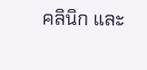คลินิก และ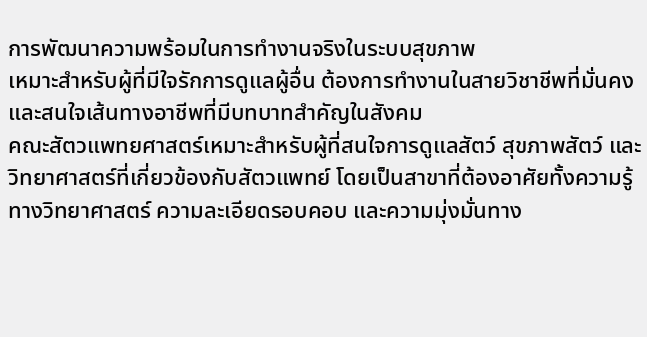การพัฒนาความพร้อมในการทำงานจริงในระบบสุขภาพ
เหมาะสำหรับผู้ที่มีใจรักการดูแลผู้อื่น ต้องการทำงานในสายวิชาชีพที่มั่นคง และสนใจเส้นทางอาชีพที่มีบทบาทสำคัญในสังคม
คณะสัตวแพทยศาสตร์เหมาะสำหรับผู้ที่สนใจการดูแลสัตว์ สุขภาพสัตว์ และวิทยาศาสตร์ที่เกี่ยวข้องกับสัตวแพทย์ โดยเป็นสาขาที่ต้องอาศัยทั้งความรู้ทางวิทยาศาสตร์ ความละเอียดรอบคอบ และความมุ่งมั่นทาง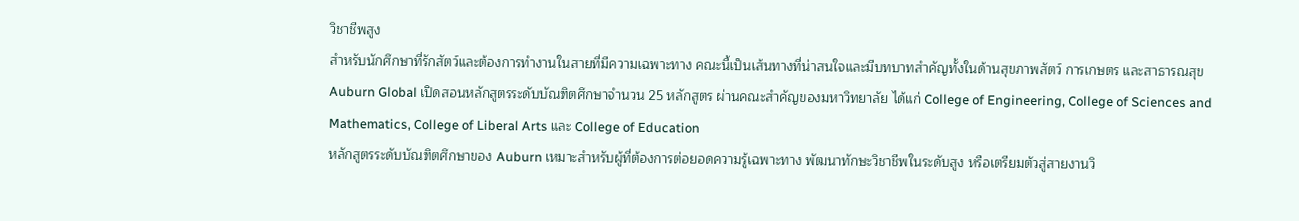วิชาชีพสูง
สำหรับนักศึกษาที่รักสัตว์และต้องการทำงานในสายที่มีความเฉพาะทาง คณะนี้เป็นเส้นทางที่น่าสนใจและมีบทบาทสำคัญทั้งในด้านสุขภาพสัตว์ การเกษตร และสาธารณสุข
Auburn Global เปิดสอนหลักสูตรระดับบัณฑิตศึกษาจำนวน 25 หลักสูตร ผ่านคณะสำคัญของมหาวิทยาลัย ได้แก่ College of Engineering, College of Sciences and Mathematics, College of Liberal Arts และ College of Education
หลักสูตรระดับบัณฑิตศึกษาของ Auburn เหมาะสำหรับผู้ที่ต้องการต่อยอดความรู้เฉพาะทาง พัฒนาทักษะวิชาชีพในระดับสูง หรือเตรียมตัวสู่สายงานวิ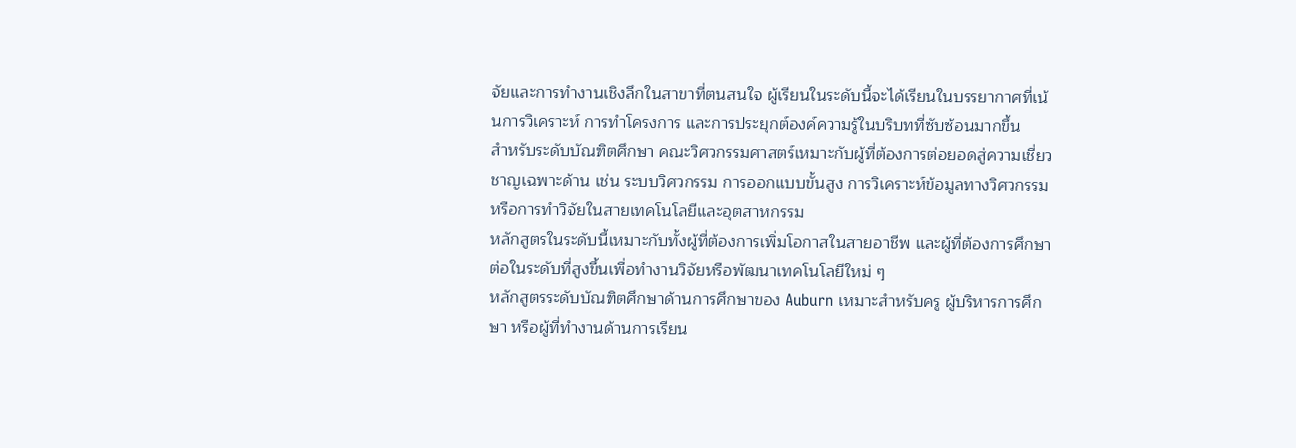จัยและการทำงานเชิงลึกในสาขาที่ตนสนใจ ผู้เรียนในระดับนี้จะได้เรียนในบรรยากาศที่เน้นการวิเคราะห์ การทำโครงการ และการประยุกต์องค์ความรู้ในบริบทที่ซับซ้อนมากขึ้น
สำหรับระดับบัณฑิตศึกษา คณะวิศวกรรมศาสตร์เหมาะกับผู้ที่ต้องการต่อยอดสู่ความเชี่ยวชาญเฉพาะด้าน เช่น ระบบวิศวกรรม การออกแบบขั้นสูง การวิเคราะห์ข้อมูลทางวิศวกรรม หรือการทำวิจัยในสายเทคโนโลยีและอุตสาหกรรม
หลักสูตรในระดับนี้เหมาะกับทั้งผู้ที่ต้องการเพิ่มโอกาสในสายอาชีพ และผู้ที่ต้องการศึกษาต่อในระดับที่สูงขึ้นเพื่อทำงานวิจัยหรือพัฒนาเทคโนโลยีใหม่ ๆ
หลักสูตรระดับบัณฑิตศึกษาด้านการศึกษาของ Auburn เหมาะสำหรับครู ผู้บริหารการศึกษา หรือผู้ที่ทำงานด้านการเรียน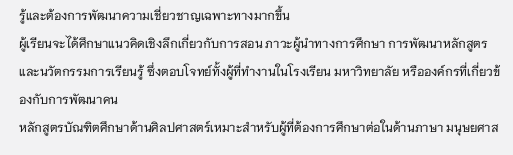รู้และต้องการพัฒนาความเชี่ยวชาญเฉพาะทางมากขึ้น
ผู้เรียนจะได้ศึกษาแนวคิดเชิงลึกเกี่ยวกับการสอน ภาวะผู้นำทางการศึกษา การพัฒนาหลักสูตร และนวัตกรรมการเรียนรู้ ซึ่งตอบโจทย์ทั้งผู้ที่ทำงานในโรงเรียน มหาวิทยาลัย หรือองค์กรที่เกี่ยวข้องกับการพัฒนาคน
หลักสูตรบัณฑิตศึกษาด้านศิลปศาสตร์เหมาะสำหรับผู้ที่ต้องการศึกษาต่อในด้านภาษา มนุษยศาส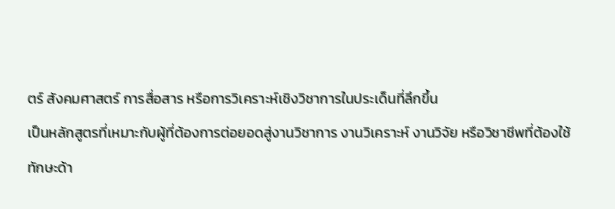ตร์ สังคมศาสตร์ การสื่อสาร หรือการวิเคราะห์เชิงวิชาการในประเด็นที่ลึกขึ้น
เป็นหลักสูตรที่เหมาะกับผู้ที่ต้องการต่อยอดสู่งานวิชาการ งานวิเคราะห์ งานวิจัย หรือวิชาชีพที่ต้องใช้ทักษะด้า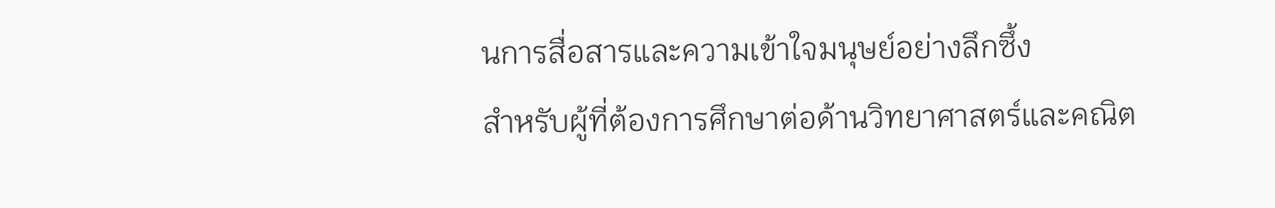นการสื่อสารและความเข้าใจมนุษย์อย่างลึกซึ้ง
สำหรับผู้ที่ต้องการศึกษาต่อด้านวิทยาศาสตร์และคณิต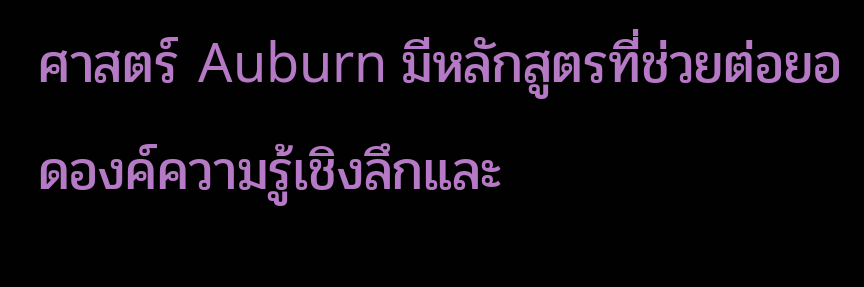ศาสตร์ Auburn มีหลักสูตรที่ช่วยต่อยอดองค์ความรู้เชิงลึกและ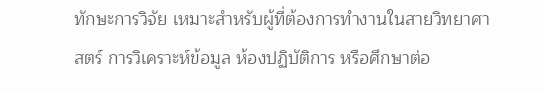ทักษะการวิจัย เหมาะสำหรับผู้ที่ต้องการทำงานในสายวิทยาศาสตร์ การวิเคราะห์ข้อมูล ห้องปฏิบัติการ หรือศึกษาต่อ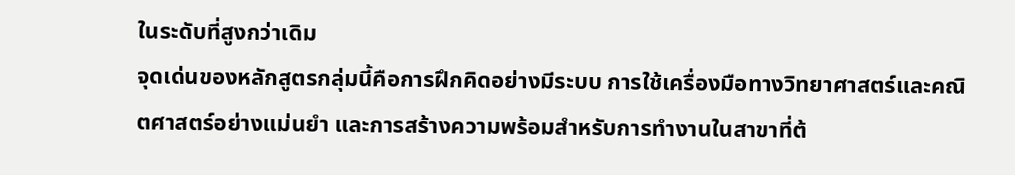ในระดับที่สูงกว่าเดิม
จุดเด่นของหลักสูตรกลุ่มนี้คือการฝึกคิดอย่างมีระบบ การใช้เครื่องมือทางวิทยาศาสตร์และคณิตศาสตร์อย่างแม่นยำ และการสร้างความพร้อมสำหรับการทำงานในสาขาที่ต้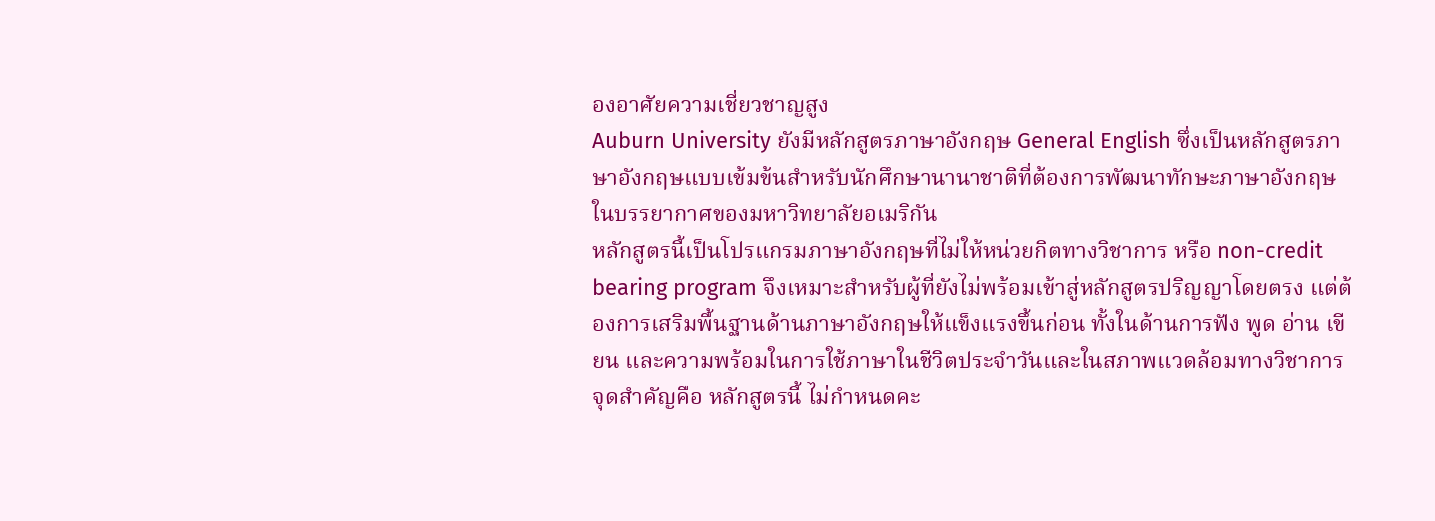องอาศัยความเชี่ยวชาญสูง
Auburn University ยังมีหลักสูตรภาษาอังกฤษ General English ซึ่งเป็นหลักสูตรภาษาอังกฤษแบบเข้มข้นสำหรับนักศึกษานานาชาติที่ต้องการพัฒนาทักษะภาษาอังกฤษในบรรยากาศของมหาวิทยาลัยอเมริกัน
หลักสูตรนี้เป็นโปรแกรมภาษาอังกฤษที่ไม่ให้หน่วยกิตทางวิชาการ หรือ non-credit bearing program จึงเหมาะสำหรับผู้ที่ยังไม่พร้อมเข้าสู่หลักสูตรปริญญาโดยตรง แต่ต้องการเสริมพื้นฐานด้านภาษาอังกฤษให้แข็งแรงขึ้นก่อน ทั้งในด้านการฟัง พูด อ่าน เขียน และความพร้อมในการใช้ภาษาในชีวิตประจำวันและในสภาพแวดล้อมทางวิชาการ
จุดสำคัญคือ หลักสูตรนี้ ไม่กำหนดคะ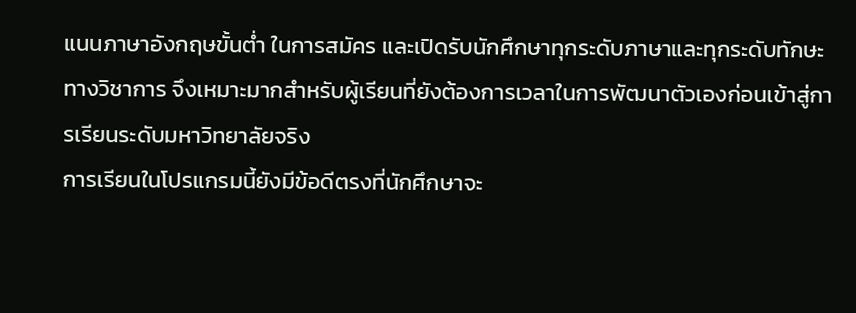แนนภาษาอังกฤษขั้นต่ำ ในการสมัคร และเปิดรับนักศึกษาทุกระดับภาษาและทุกระดับทักษะทางวิชาการ จึงเหมาะมากสำหรับผู้เรียนที่ยังต้องการเวลาในการพัฒนาตัวเองก่อนเข้าสู่การเรียนระดับมหาวิทยาลัยจริง
การเรียนในโปรแกรมนี้ยังมีข้อดีตรงที่นักศึกษาจะ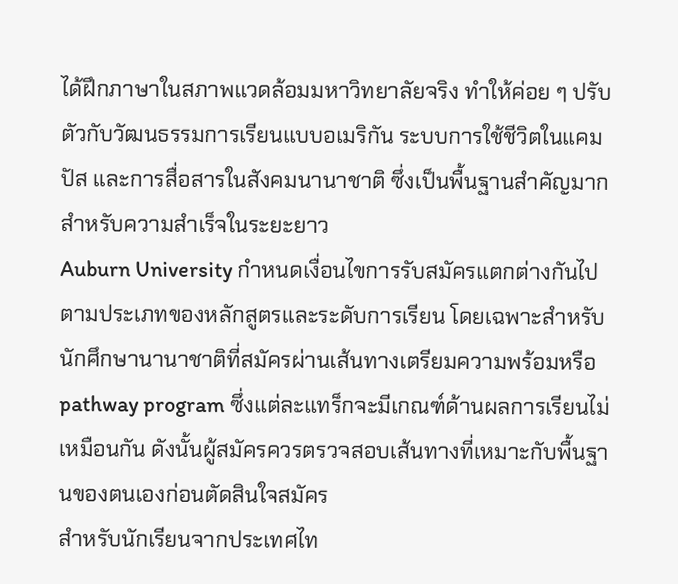ได้ฝึกภาษาในสภาพแวดล้อมมหาวิทยาลัยจริง ทำให้ค่อย ๆ ปรับตัวกับวัฒนธรรมการเรียนแบบอเมริกัน ระบบการใช้ชีวิตในแคมปัส และการสื่อสารในสังคมนานาชาติ ซึ่งเป็นพื้นฐานสำคัญมากสำหรับความสำเร็จในระยะยาว
Auburn University กำหนดเงื่อนไขการรับสมัครแตกต่างกันไปตามประเภทของหลักสูตรและระดับการเรียน โดยเฉพาะสำหรับนักศึกษานานาชาติที่สมัครผ่านเส้นทางเตรียมความพร้อมหรือ pathway program ซึ่งแต่ละแทร็กจะมีเกณฑ์ด้านผลการเรียนไม่เหมือนกัน ดังนั้นผู้สมัครควรตรวจสอบเส้นทางที่เหมาะกับพื้นฐานของตนเองก่อนตัดสินใจสมัคร
สำหรับนักเรียนจากประเทศไท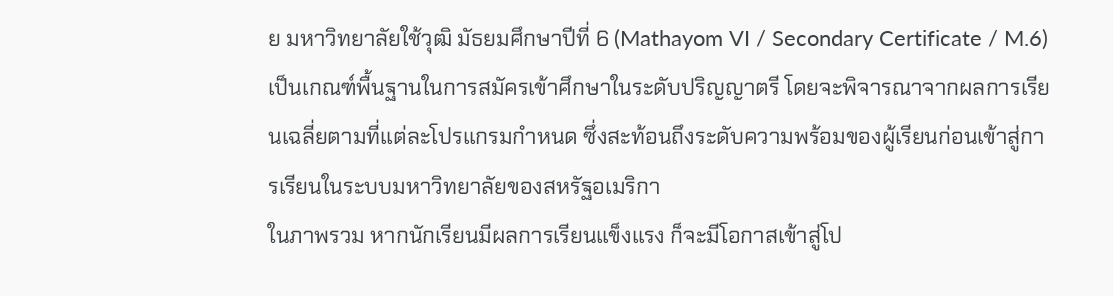ย มหาวิทยาลัยใช้วุฒิ มัธยมศึกษาปีที่ 6 (Mathayom VI / Secondary Certificate / M.6) เป็นเกณฑ์พื้นฐานในการสมัครเข้าศึกษาในระดับปริญญาตรี โดยจะพิจารณาจากผลการเรียนเฉลี่ยตามที่แต่ละโปรแกรมกำหนด ซึ่งสะท้อนถึงระดับความพร้อมของผู้เรียนก่อนเข้าสู่การเรียนในระบบมหาวิทยาลัยของสหรัฐอเมริกา
ในภาพรวม หากนักเรียนมีผลการเรียนแข็งแรง ก็จะมีโอกาสเข้าสู่โป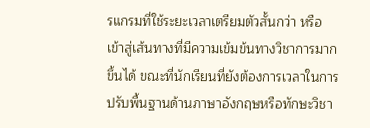รแกรมที่ใช้ระยะเวลาเตรียมตัวสั้นกว่า หรือเข้าสู่เส้นทางที่มีความเข้มข้นทางวิชาการมากขึ้นได้ ขณะที่นักเรียนที่ยังต้องการเวลาในการปรับพื้นฐานด้านภาษาอังกฤษหรือทักษะวิชา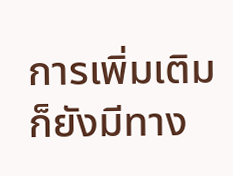การเพิ่มเติม ก็ยังมีทาง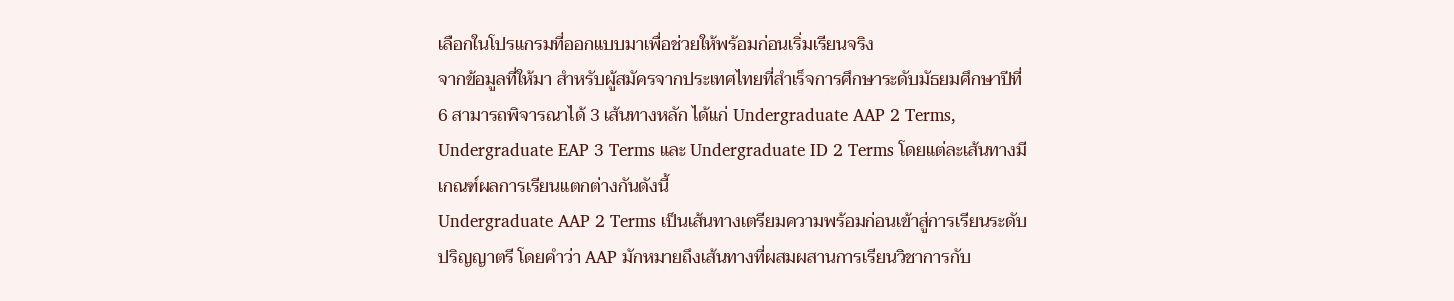เลือกในโปรแกรมที่ออกแบบมาเพื่อช่วยให้พร้อมก่อนเริ่มเรียนจริง
จากข้อมูลที่ให้มา สำหรับผู้สมัครจากประเทศไทยที่สำเร็จการศึกษาระดับมัธยมศึกษาปีที่ 6 สามารถพิจารณาได้ 3 เส้นทางหลัก ได้แก่ Undergraduate AAP 2 Terms, Undergraduate EAP 3 Terms และ Undergraduate ID 2 Terms โดยแต่ละเส้นทางมีเกณฑ์ผลการเรียนแตกต่างกันดังนี้
Undergraduate AAP 2 Terms เป็นเส้นทางเตรียมความพร้อมก่อนเข้าสู่การเรียนระดับปริญญาตรี โดยคำว่า AAP มักหมายถึงเส้นทางที่ผสมผสานการเรียนวิชาการกับ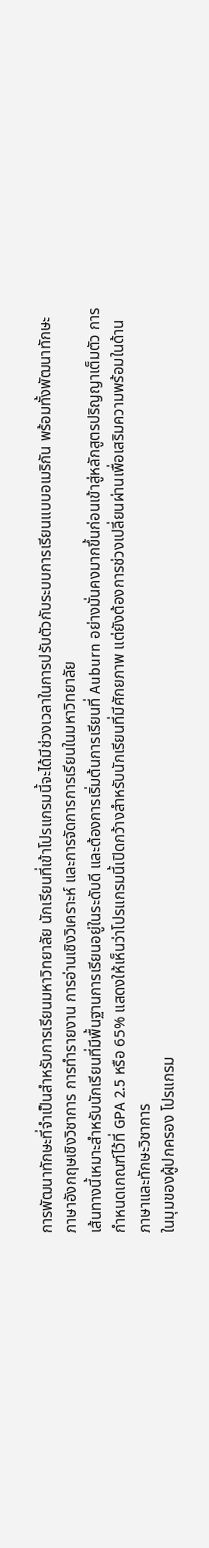การพัฒนาทักษะที่จำเป็นสำหรับการเรียนมหาวิทยาลัย นักเรียนที่เข้าโปรแกรมนี้จะได้มีช่วงเวลาในการปรับตัวกับระบบการเรียนแบบอเมริกัน พร้อมทั้งพัฒนาทักษะภาษาอังกฤษเชิงวิชาการ การทำรายงาน การอ่านเชิงวิเคราะห์ และการจัดการการเรียนในมหาวิทยาลัย
เส้นทางนี้เหมาะสำหรับนักเรียนที่มีพื้นฐานการเรียนอยู่ในระดับดี และต้องการเริ่มต้นการเรียนที่ Auburn อย่างมั่นคงมากขึ้นก่อนเข้าสู่หลักสูตรปริญญาเต็มตัว การกำหนดเกณฑ์ไว้ที่ GPA 2.5 หรือ 65% แสดงให้เห็นว่าโปรแกรมนี้เปิดกว้างสำหรับนักเรียนที่มีศักยภาพ แต่ยังต้องการช่วงเปลี่ยนผ่านเพื่อเสริมความพร้อมในด้านภาษาและทักษะวิชาการ
ในมุมของผู้ปกครอง โปรแกรม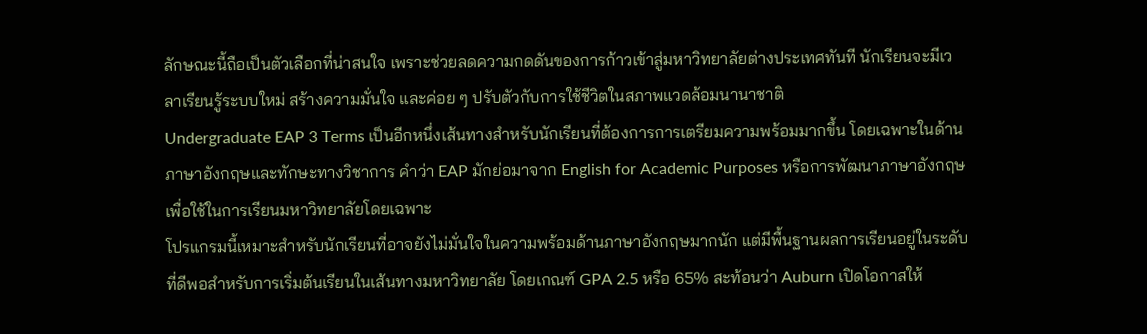ลักษณะนี้ถือเป็นตัวเลือกที่น่าสนใจ เพราะช่วยลดความกดดันของการก้าวเข้าสู่มหาวิทยาลัยต่างประเทศทันที นักเรียนจะมีเวลาเรียนรู้ระบบใหม่ สร้างความมั่นใจ และค่อย ๆ ปรับตัวกับการใช้ชีวิตในสภาพแวดล้อมนานาชาติ
Undergraduate EAP 3 Terms เป็นอีกหนึ่งเส้นทางสำหรับนักเรียนที่ต้องการการเตรียมความพร้อมมากขึ้น โดยเฉพาะในด้านภาษาอังกฤษและทักษะทางวิชาการ คำว่า EAP มักย่อมาจาก English for Academic Purposes หรือการพัฒนาภาษาอังกฤษเพื่อใช้ในการเรียนมหาวิทยาลัยโดยเฉพาะ
โปรแกรมนี้เหมาะสำหรับนักเรียนที่อาจยังไม่มั่นใจในความพร้อมด้านภาษาอังกฤษมากนัก แต่มีพื้นฐานผลการเรียนอยู่ในระดับที่ดีพอสำหรับการเริ่มต้นเรียนในเส้นทางมหาวิทยาลัย โดยเกณฑ์ GPA 2.5 หรือ 65% สะท้อนว่า Auburn เปิดโอกาสให้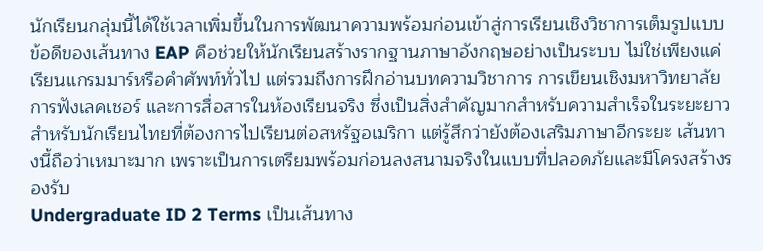นักเรียนกลุ่มนี้ได้ใช้เวลาเพิ่มขึ้นในการพัฒนาความพร้อมก่อนเข้าสู่การเรียนเชิงวิชาการเต็มรูปแบบ
ข้อดีของเส้นทาง EAP คือช่วยให้นักเรียนสร้างรากฐานภาษาอังกฤษอย่างเป็นระบบ ไม่ใช่เพียงแค่เรียนแกรมมาร์หรือคำศัพท์ทั่วไป แต่รวมถึงการฝึกอ่านบทความวิชาการ การเขียนเชิงมหาวิทยาลัย การฟังเลคเชอร์ และการสื่อสารในห้องเรียนจริง ซึ่งเป็นสิ่งสำคัญมากสำหรับความสำเร็จในระยะยาว
สำหรับนักเรียนไทยที่ต้องการไปเรียนต่อสหรัฐอเมริกา แต่รู้สึกว่ายังต้องเสริมภาษาอีกระยะ เส้นทางนี้ถือว่าเหมาะมาก เพราะเป็นการเตรียมพร้อมก่อนลงสนามจริงในแบบที่ปลอดภัยและมีโครงสร้างรองรับ
Undergraduate ID 2 Terms เป็นเส้นทาง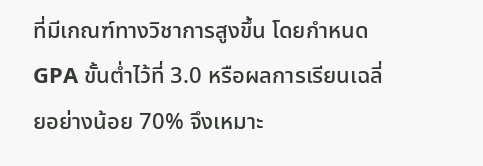ที่มีเกณฑ์ทางวิชาการสูงขึ้น โดยกำหนด GPA ขั้นต่ำไว้ที่ 3.0 หรือผลการเรียนเฉลี่ยอย่างน้อย 70% จึงเหมาะ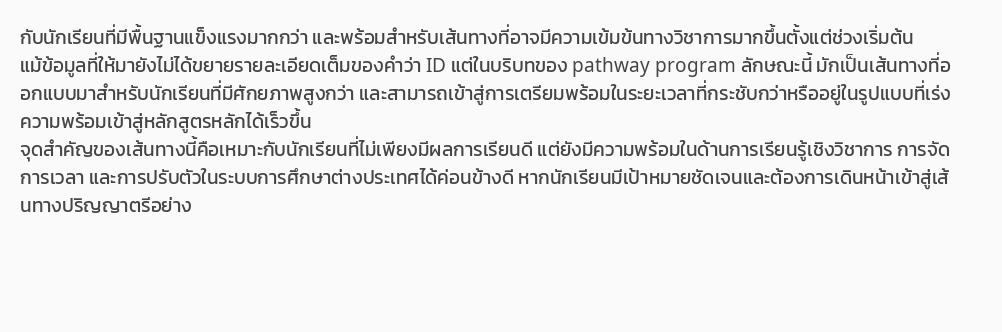กับนักเรียนที่มีพื้นฐานแข็งแรงมากกว่า และพร้อมสำหรับเส้นทางที่อาจมีความเข้มข้นทางวิชาการมากขึ้นตั้งแต่ช่วงเริ่มต้น
แม้ข้อมูลที่ให้มายังไม่ได้ขยายรายละเอียดเต็มของคำว่า ID แต่ในบริบทของ pathway program ลักษณะนี้ มักเป็นเส้นทางที่ออกแบบมาสำหรับนักเรียนที่มีศักยภาพสูงกว่า และสามารถเข้าสู่การเตรียมพร้อมในระยะเวลาที่กระชับกว่าหรืออยู่ในรูปแบบที่เร่งความพร้อมเข้าสู่หลักสูตรหลักได้เร็วขึ้น
จุดสำคัญของเส้นทางนี้คือเหมาะกับนักเรียนที่ไม่เพียงมีผลการเรียนดี แต่ยังมีความพร้อมในด้านการเรียนรู้เชิงวิชาการ การจัดการเวลา และการปรับตัวในระบบการศึกษาต่างประเทศได้ค่อนข้างดี หากนักเรียนมีเป้าหมายชัดเจนและต้องการเดินหน้าเข้าสู่เส้นทางปริญญาตรีอย่าง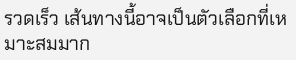รวดเร็ว เส้นทางนี้อาจเป็นตัวเลือกที่เหมาะสมมาก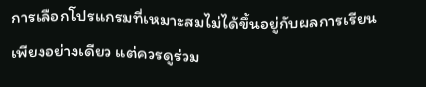การเลือกโปรแกรมที่เหมาะสมไม่ได้ขึ้นอยู่กับผลการเรียนเพียงอย่างเดียว แต่ควรดูร่วม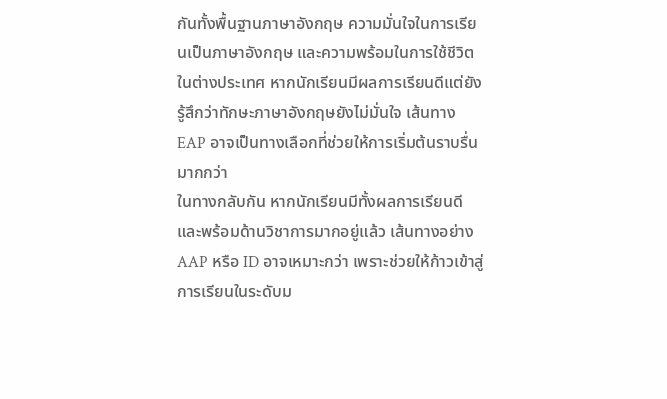กันทั้งพื้นฐานภาษาอังกฤษ ความมั่นใจในการเรียนเป็นภาษาอังกฤษ และความพร้อมในการใช้ชีวิตในต่างประเทศ หากนักเรียนมีผลการเรียนดีแต่ยังรู้สึกว่าทักษะภาษาอังกฤษยังไม่มั่นใจ เส้นทาง EAP อาจเป็นทางเลือกที่ช่วยให้การเริ่มต้นราบรื่นมากกว่า
ในทางกลับกัน หากนักเรียนมีทั้งผลการเรียนดีและพร้อมด้านวิชาการมากอยู่แล้ว เส้นทางอย่าง AAP หรือ ID อาจเหมาะกว่า เพราะช่วยให้ก้าวเข้าสู่การเรียนในระดับม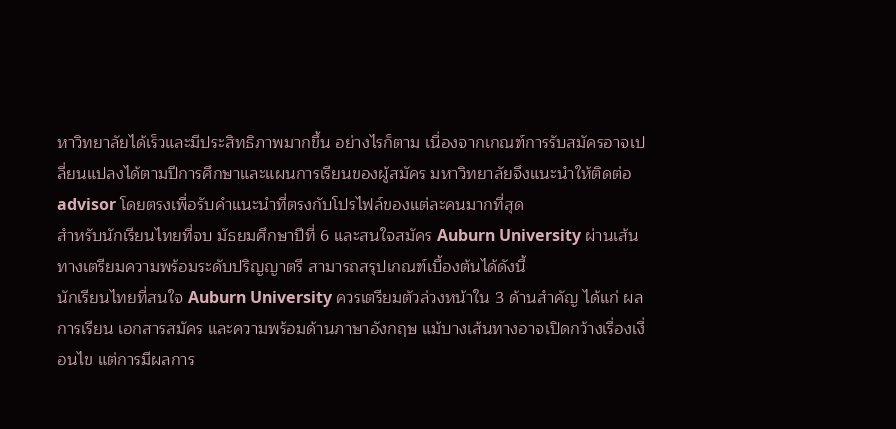หาวิทยาลัยได้เร็วและมีประสิทธิภาพมากขึ้น อย่างไรก็ตาม เนื่องจากเกณฑ์การรับสมัครอาจเปลี่ยนแปลงได้ตามปีการศึกษาและแผนการเรียนของผู้สมัคร มหาวิทยาลัยจึงแนะนำให้ติดต่อ advisor โดยตรงเพื่อรับคำแนะนำที่ตรงกับโปรไฟล์ของแต่ละคนมากที่สุด
สำหรับนักเรียนไทยที่จบ มัธยมศึกษาปีที่ 6 และสนใจสมัคร Auburn University ผ่านเส้นทางเตรียมความพร้อมระดับปริญญาตรี สามารถสรุปเกณฑ์เบื้องต้นได้ดังนี้
นักเรียนไทยที่สนใจ Auburn University ควรเตรียมตัวล่วงหน้าใน 3 ด้านสำคัญ ได้แก่ ผลการเรียน เอกสารสมัคร และความพร้อมด้านภาษาอังกฤษ แม้บางเส้นทางอาจเปิดกว้างเรื่องเงื่อนไข แต่การมีผลการ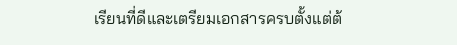เรียนที่ดีและเตรียมเอกสารครบตั้งแต่ต้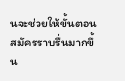นจะช่วยให้ขั้นตอนสมัครราบรื่นมากขึ้น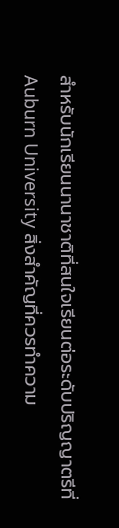สำหรับนักเรียนนานาชาติที่สนใจเรียนต่อระดับปริญญาตรีที่ Auburn University สิ่งสำคัญที่ควรทำความ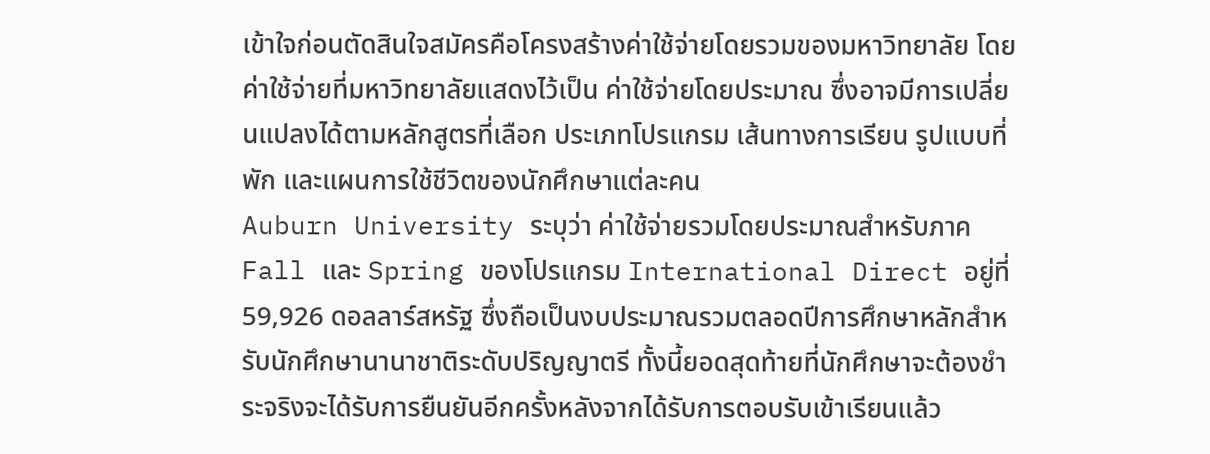เข้าใจก่อนตัดสินใจสมัครคือโครงสร้างค่าใช้จ่ายโดยรวมของมหาวิทยาลัย โดยค่าใช้จ่ายที่มหาวิทยาลัยแสดงไว้เป็น ค่าใช้จ่ายโดยประมาณ ซึ่งอาจมีการเปลี่ยนแปลงได้ตามหลักสูตรที่เลือก ประเภทโปรแกรม เส้นทางการเรียน รูปแบบที่พัก และแผนการใช้ชีวิตของนักศึกษาแต่ละคน
Auburn University ระบุว่า ค่าใช้จ่ายรวมโดยประมาณสำหรับภาค Fall และ Spring ของโปรแกรม International Direct อยู่ที่ 59,926 ดอลลาร์สหรัฐ ซึ่งถือเป็นงบประมาณรวมตลอดปีการศึกษาหลักสำหรับนักศึกษานานาชาติระดับปริญญาตรี ทั้งนี้ยอดสุดท้ายที่นักศึกษาจะต้องชำระจริงจะได้รับการยืนยันอีกครั้งหลังจากได้รับการตอบรับเข้าเรียนแล้ว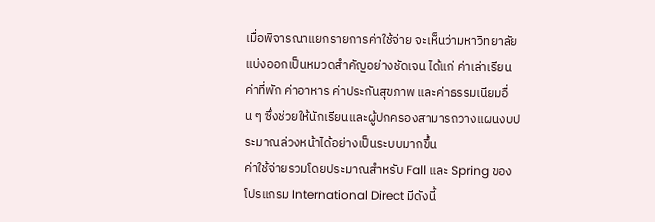เมื่อพิจารณาแยกรายการค่าใช้จ่าย จะเห็นว่ามหาวิทยาลัยแบ่งออกเป็นหมวดสำคัญอย่างชัดเจน ได้แก่ ค่าเล่าเรียน ค่าที่พัก ค่าอาหาร ค่าประกันสุขภาพ และค่าธรรมเนียมอื่น ๆ ซึ่งช่วยให้นักเรียนและผู้ปกครองสามารถวางแผนงบประมาณล่วงหน้าได้อย่างเป็นระบบมากขึ้น
ค่าใช้จ่ายรวมโดยประมาณสำหรับ Fall และ Spring ของโปรแกรม International Direct มีดังนี้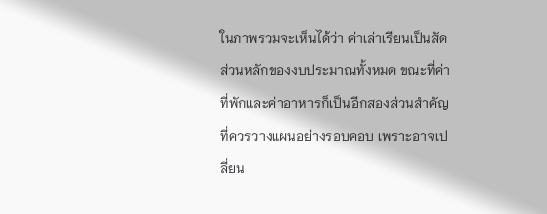ในภาพรวมจะเห็นได้ว่า ค่าเล่าเรียนเป็นสัดส่วนหลักของงบประมาณทั้งหมด ขณะที่ค่าที่พักและค่าอาหารก็เป็นอีกสองส่วนสำคัญที่ควรวางแผนอย่างรอบคอบ เพราะอาจเปลี่ยน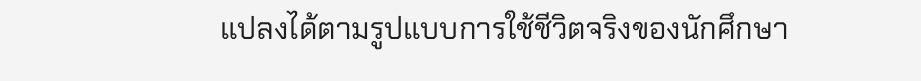แปลงได้ตามรูปแบบการใช้ชีวิตจริงของนักศึกษา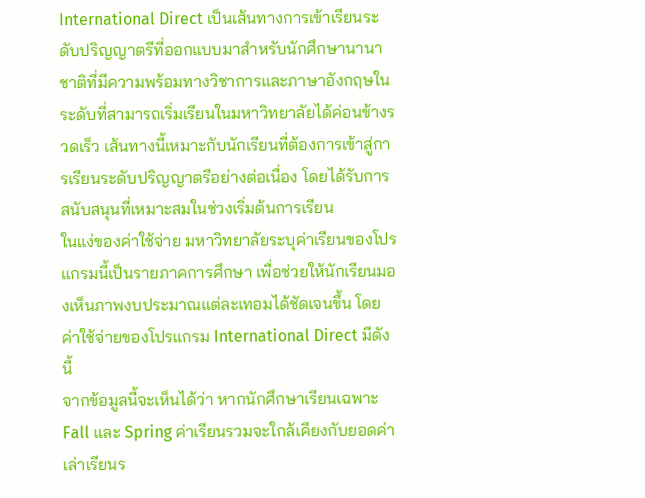International Direct เป็นเส้นทางการเข้าเรียนระดับปริญญาตรีที่ออกแบบมาสำหรับนักศึกษานานาชาติที่มีความพร้อมทางวิชาการและภาษาอังกฤษในระดับที่สามารถเริ่มเรียนในมหาวิทยาลัยได้ค่อนข้างรวดเร็ว เส้นทางนี้เหมาะกับนักเรียนที่ต้องการเข้าสู่การเรียนระดับปริญญาตรีอย่างต่อเนื่อง โดยได้รับการสนับสนุนที่เหมาะสมในช่วงเริ่มต้นการเรียน
ในแง่ของค่าใช้จ่าย มหาวิทยาลัยระบุค่าเรียนของโปรแกรมนี้เป็นรายภาคการศึกษา เพื่อช่วยให้นักเรียนมองเห็นภาพงบประมาณแต่ละเทอมได้ชัดเจนขึ้น โดยค่าใช้จ่ายของโปรแกรม International Direct มีดังนี้
จากข้อมูลนี้จะเห็นได้ว่า หากนักศึกษาเรียนเฉพาะ Fall และ Spring ค่าเรียนรวมจะใกล้เคียงกับยอดค่าเล่าเรียนร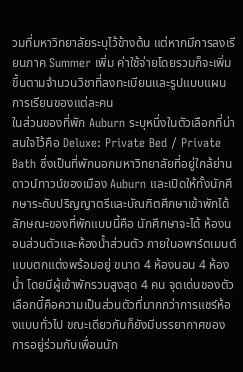วมที่มหาวิทยาลัยระบุไว้ข้างต้น แต่หากมีการลงเรียนภาค Summer เพิ่ม ค่าใช้จ่ายโดยรวมก็จะเพิ่มขึ้นตามจำนวนวิชาที่ลงทะเบียนและรูปแบบแผนการเรียนของแต่ละคน
ในส่วนของที่พัก Auburn ระบุหนึ่งในตัวเลือกที่น่าสนใจไว้คือ Deluxe: Private Bed / Private Bath ซึ่งเป็นที่พักนอกมหาวิทยาลัยที่อยู่ใกล้ย่านดาวน์ทาวน์ของเมือง Auburn และเปิดให้ทั้งนักศึกษาระดับปริญญาตรีและบัณฑิตศึกษาเข้าพักได้
ลักษณะของที่พักแบบนี้คือ นักศึกษาจะได้ ห้องนอนส่วนตัวและห้องน้ำส่วนตัว ภายในอพาร์ตเมนต์แบบตกแต่งพร้อมอยู่ ขนาด 4 ห้องนอน 4 ห้องน้ำ โดยมีผู้เข้าพักรวมสูงสุด 4 คน จุดเด่นของตัวเลือกนี้คือความเป็นส่วนตัวที่มากกว่าการแชร์ห้องแบบทั่วไป ขณะเดียวกันก็ยังมีบรรยากาศของการอยู่ร่วมกับเพื่อนนัก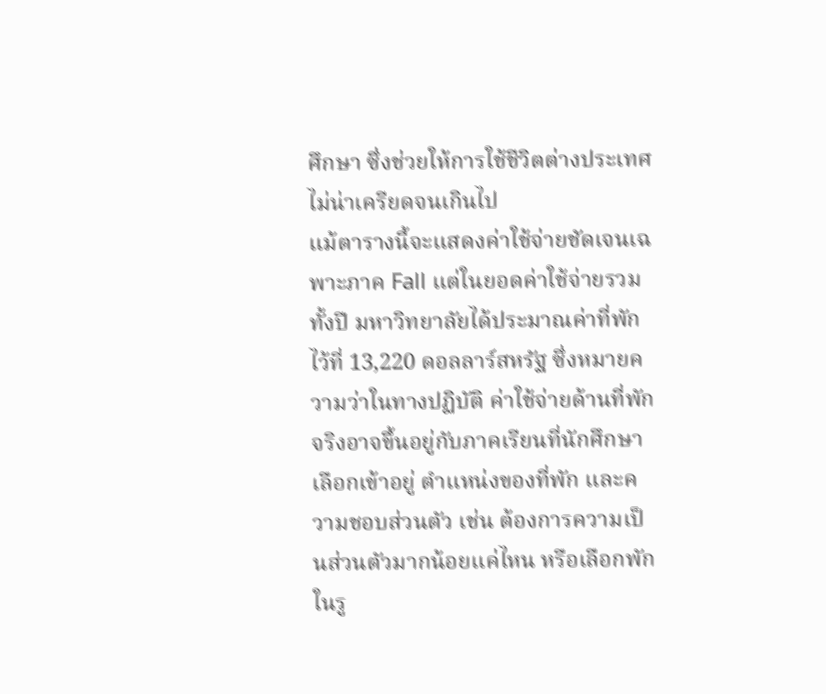ศึกษา ซึ่งช่วยให้การใช้ชีวิตต่างประเทศไม่น่าเครียดจนเกินไป
แม้ตารางนี้จะแสดงค่าใช้จ่ายชัดเจนเฉพาะภาค Fall แต่ในยอดค่าใช้จ่ายรวมทั้งปี มหาวิทยาลัยได้ประมาณค่าที่พักไว้ที่ 13,220 ดอลลาร์สหรัฐ ซึ่งหมายความว่าในทางปฏิบัติ ค่าใช้จ่ายด้านที่พักจริงอาจขึ้นอยู่กับภาคเรียนที่นักศึกษาเลือกเข้าอยู่ ตำแหน่งของที่พัก และความชอบส่วนตัว เช่น ต้องการความเป็นส่วนตัวมากน้อยแค่ไหน หรือเลือกพักในรู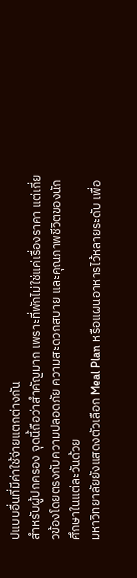ปแบบอื่นที่มีค่าใช้จ่ายแตกต่างกัน
สำหรับผู้ปกครอง จุดนี้ถือว่าสำคัญมาก เพราะที่พักไม่ใช่แค่เรื่องราคา แต่เกี่ยวข้องโดยตรงกับความปลอดภัย ความสะดวกสบาย และคุณภาพชีวิตของนักศึกษาในแต่ละวันด้วย
มหาวิทยาลัยยังแสดงตัวเลือก Meal Plan หรือแผนอาหารไว้หลายระดับ เพื่อ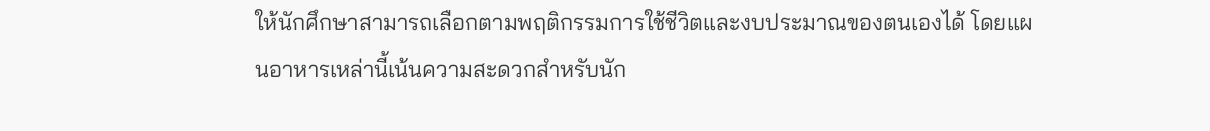ให้นักศึกษาสามารถเลือกตามพฤติกรรมการใช้ชีวิตและงบประมาณของตนเองได้ โดยแผนอาหารเหล่านี้เน้นความสะดวกสำหรับนัก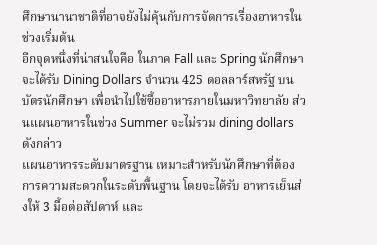ศึกษานานาชาติที่อาจยังไม่คุ้นกับการจัดการเรื่องอาหารในช่วงเริ่มต้น
อีกจุดหนึ่งที่น่าสนใจคือ ในภาค Fall และ Spring นักศึกษาจะได้รับ Dining Dollars จำนวน 425 ดอลลาร์สหรัฐ บนบัตรนักศึกษา เพื่อนำไปใช้ซื้ออาหารภายในมหาวิทยาลัย ส่วนแผนอาหารในช่วง Summer จะไม่รวม dining dollars ดังกล่าว
แผนอาหารระดับมาตรฐาน เหมาะสำหรับนักศึกษาที่ต้องการความสะดวกในระดับพื้นฐาน โดยจะได้รับ อาหารเย็นส่งให้ 3 มื้อต่อสัปดาห์ และ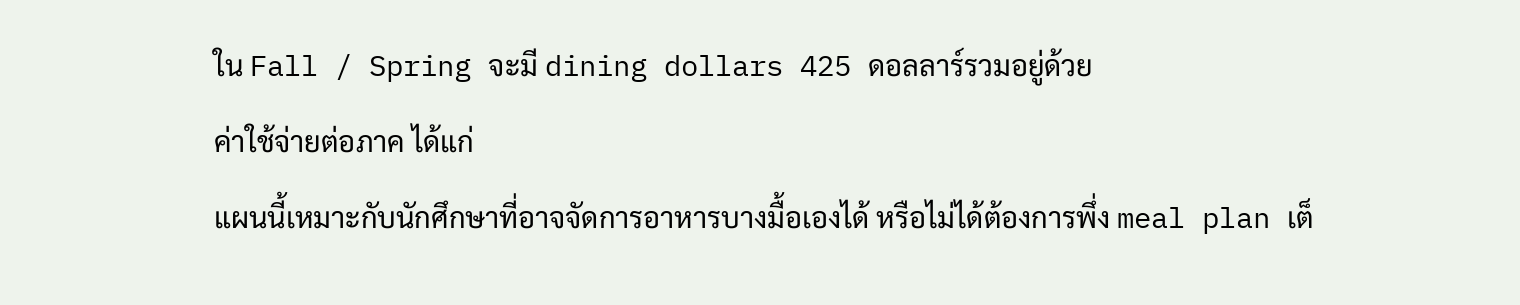ใน Fall / Spring จะมี dining dollars 425 ดอลลาร์รวมอยู่ด้วย
ค่าใช้จ่ายต่อภาค ได้แก่
แผนนี้เหมาะกับนักศึกษาที่อาจจัดการอาหารบางมื้อเองได้ หรือไม่ได้ต้องการพึ่ง meal plan เต็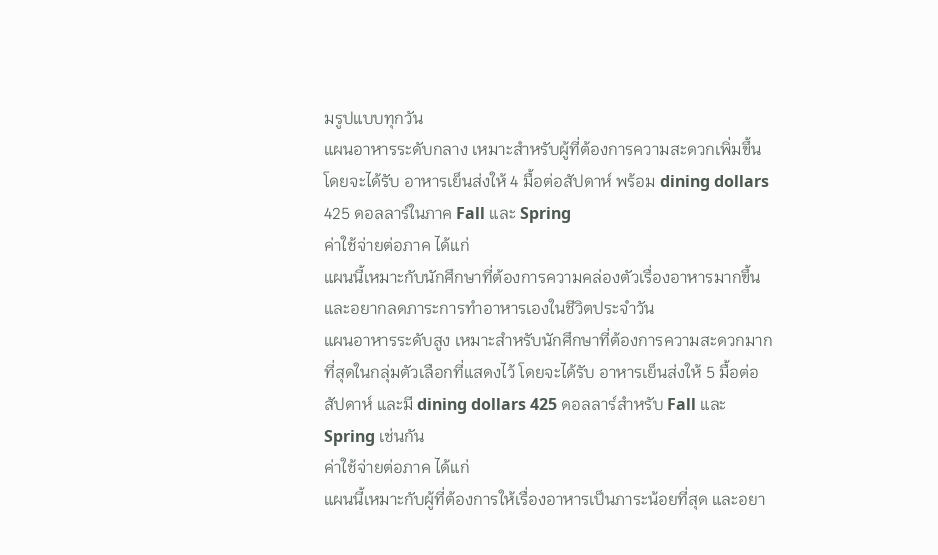มรูปแบบทุกวัน
แผนอาหารระดับกลาง เหมาะสำหรับผู้ที่ต้องการความสะดวกเพิ่มขึ้น โดยจะได้รับ อาหารเย็นส่งให้ 4 มื้อต่อสัปดาห์ พร้อม dining dollars 425 ดอลลาร์ในภาค Fall และ Spring
ค่าใช้จ่ายต่อภาค ได้แก่
แผนนี้เหมาะกับนักศึกษาที่ต้องการความคล่องตัวเรื่องอาหารมากขึ้น และอยากลดภาระการทำอาหารเองในชีวิตประจำวัน
แผนอาหารระดับสูง เหมาะสำหรับนักศึกษาที่ต้องการความสะดวกมากที่สุดในกลุ่มตัวเลือกที่แสดงไว้ โดยจะได้รับ อาหารเย็นส่งให้ 5 มื้อต่อสัปดาห์ และมี dining dollars 425 ดอลลาร์สำหรับ Fall และ Spring เช่นกัน
ค่าใช้จ่ายต่อภาค ได้แก่
แผนนี้เหมาะกับผู้ที่ต้องการให้เรื่องอาหารเป็นภาระน้อยที่สุด และอยา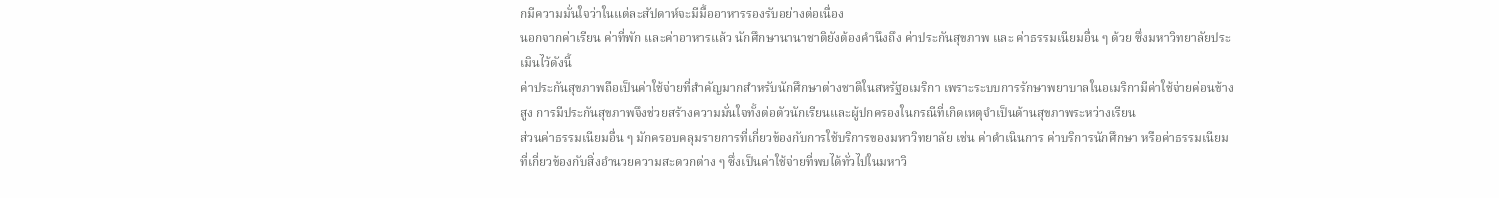กมีความมั่นใจว่าในแต่ละสัปดาห์จะมีมื้ออาหารรองรับอย่างต่อเนื่อง
นอกจากค่าเรียน ค่าที่พัก และค่าอาหารแล้ว นักศึกษานานาชาติยังต้องคำนึงถึง ค่าประกันสุขภาพ และ ค่าธรรมเนียมอื่น ๆ ด้วย ซึ่งมหาวิทยาลัยประเมินไว้ดังนี้
ค่าประกันสุขภาพถือเป็นค่าใช้จ่ายที่สำคัญมากสำหรับนักศึกษาต่างชาติในสหรัฐอเมริกา เพราะระบบการรักษาพยาบาลในอเมริกามีค่าใช้จ่ายค่อนข้างสูง การมีประกันสุขภาพจึงช่วยสร้างความมั่นใจทั้งต่อตัวนักเรียนและผู้ปกครองในกรณีที่เกิดเหตุจำเป็นด้านสุขภาพระหว่างเรียน
ส่วนค่าธรรมเนียมอื่น ๆ มักครอบคลุมรายการที่เกี่ยวข้องกับการใช้บริการของมหาวิทยาลัย เช่น ค่าดำเนินการ ค่าบริการนักศึกษา หรือค่าธรรมเนียมที่เกี่ยวข้องกับสิ่งอำนวยความสะดวกต่าง ๆ ซึ่งเป็นค่าใช้จ่ายที่พบได้ทั่วไปในมหาวิ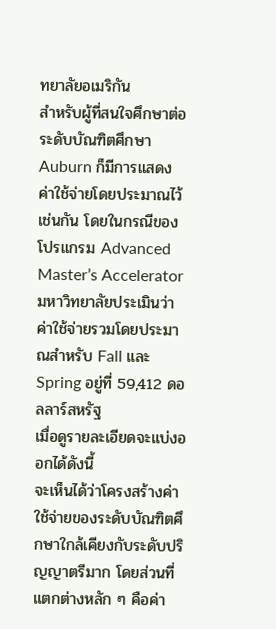ทยาลัยอเมริกัน
สำหรับผู้ที่สนใจศึกษาต่อระดับบัณฑิตศึกษา Auburn ก็มีการแสดงค่าใช้จ่ายโดยประมาณไว้เช่นกัน โดยในกรณีของโปรแกรม Advanced Master’s Accelerator มหาวิทยาลัยประเมินว่า ค่าใช้จ่ายรวมโดยประมาณสำหรับ Fall และ Spring อยู่ที่ 59,412 ดอลลาร์สหรัฐ
เมื่อดูรายละเอียดจะแบ่งออกได้ดังนี้
จะเห็นได้ว่าโครงสร้างค่าใช้จ่ายของระดับบัณฑิตศึกษาใกล้เคียงกับระดับปริญญาตรีมาก โดยส่วนที่แตกต่างหลัก ๆ คือค่า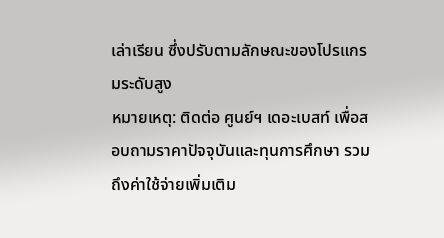เล่าเรียน ซึ่งปรับตามลักษณะของโปรแกรมระดับสูง
หมายเหตุ: ติดต่อ ศูนย์ฯ เดอะเบสท์ เพื่อสอบถามราคาปัจจุบันและทุนการศึกษา รวมถึงค่าใช้จ่ายเพิ่มเติม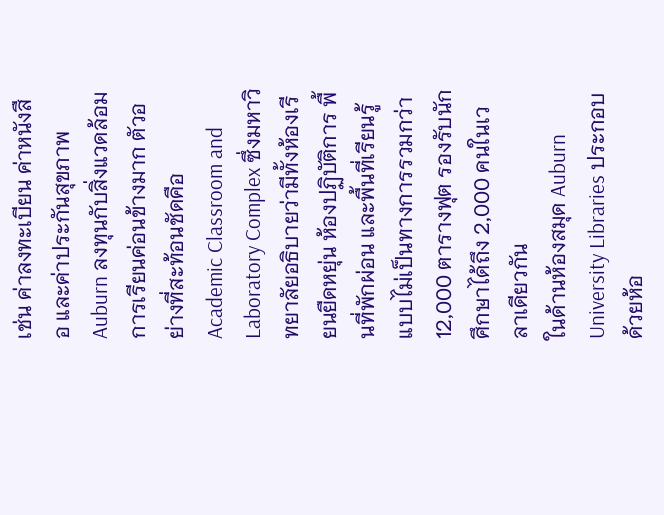เช่น ค่าลงทะเบียน ค่าหนังสือ และค่าประกันสุขภาพ
Auburn ลงทุนกับสิ่งแวดล้อมการเรียนค่อนข้างมาก ตัวอย่างที่สะท้อนชัดคือ Academic Classroom and Laboratory Complex ซึ่งมหาวิทยาลัยอธิบายว่ามีทั้งห้องเรียนยืดหยุ่น ห้องปฏิบัติการ พื้นที่พักผ่อน และพื้นที่เรียนรู้แบบไม่เป็นทางการรวมกว่า 12,000 ตารางฟุต รองรับนักศึกษาได้ถึง 2,000 คนในเวลาเดียวกัน
ในด้านห้องสมุด Auburn University Libraries ประกอบด้วยห้อ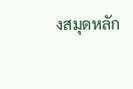งสมุดหลัก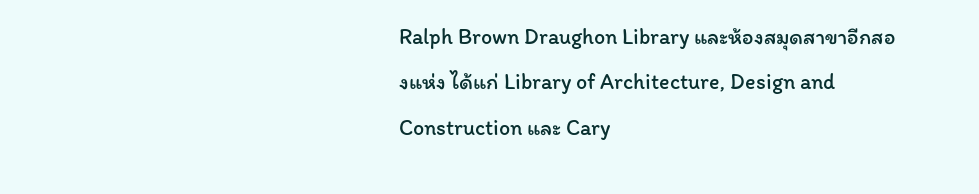Ralph Brown Draughon Library และห้องสมุดสาขาอีกสองแห่ง ได้แก่ Library of Architecture, Design and Construction และ Cary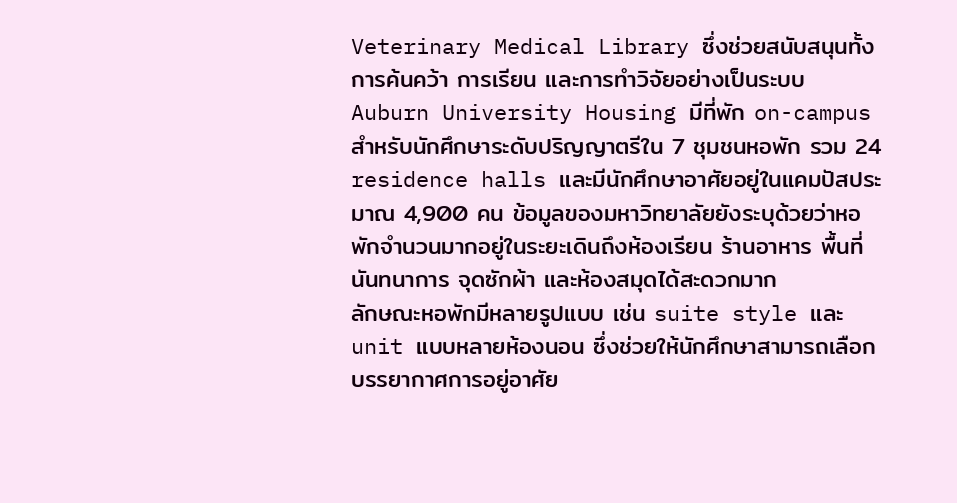Veterinary Medical Library ซึ่งช่วยสนับสนุนทั้งการค้นคว้า การเรียน และการทำวิจัยอย่างเป็นระบบ
Auburn University Housing มีที่พัก on-campus สำหรับนักศึกษาระดับปริญญาตรีใน 7 ชุมชนหอพัก รวม 24 residence halls และมีนักศึกษาอาศัยอยู่ในแคมปัสประมาณ 4,900 คน ข้อมูลของมหาวิทยาลัยยังระบุด้วยว่าหอพักจำนวนมากอยู่ในระยะเดินถึงห้องเรียน ร้านอาหาร พื้นที่นันทนาการ จุดซักผ้า และห้องสมุดได้สะดวกมาก
ลักษณะหอพักมีหลายรูปแบบ เช่น suite style และ unit แบบหลายห้องนอน ซึ่งช่วยให้นักศึกษาสามารถเลือกบรรยากาศการอยู่อาศัย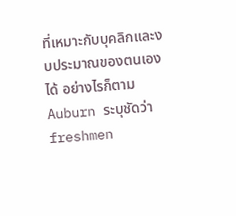ที่เหมาะกับบุคลิกและงบประมาณของตนเองได้ อย่างไรก็ตาม Auburn ระบุชัดว่า freshmen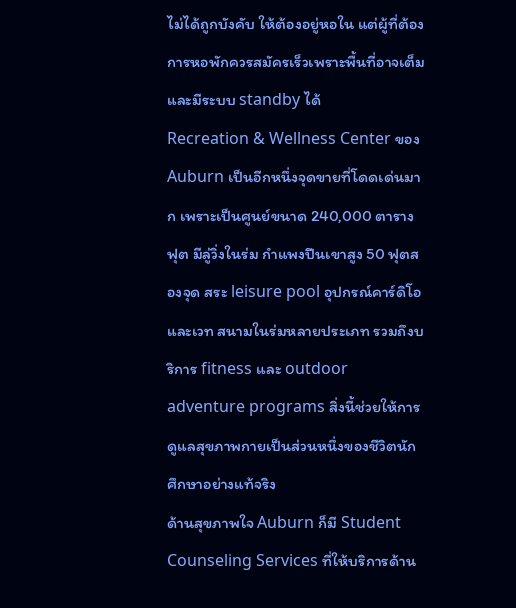ไม่ได้ถูกบังคับ ให้ต้องอยู่หอใน แต่ผู้ที่ต้องการหอพักควรสมัครเร็วเพราะพื้นที่อาจเต็มและมีระบบ standby ได้
Recreation & Wellness Center ของ Auburn เป็นอีกหนึ่งจุดขายที่โดดเด่นมาก เพราะเป็นศูนย์ขนาด 240,000 ตารางฟุต มีลู่วิ่งในร่ม กำแพงปีนเขาสูง 50 ฟุตสองจุด สระ leisure pool อุปกรณ์คาร์ดิโอและเวท สนามในร่มหลายประเภท รวมถึงบริการ fitness และ outdoor adventure programs สิ่งนี้ช่วยให้การดูแลสุขภาพกายเป็นส่วนหนึ่งของชีวิตนักศึกษาอย่างแท้จริง
ด้านสุขภาพใจ Auburn ก็มี Student Counseling Services ที่ให้บริการด้าน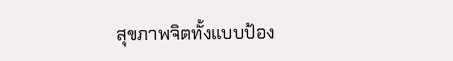สุขภาพจิตทั้งแบบป้อง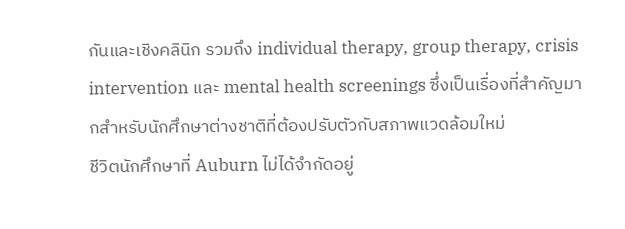กันและเชิงคลินิก รวมถึง individual therapy, group therapy, crisis intervention และ mental health screenings ซึ่งเป็นเรื่องที่สำคัญมากสำหรับนักศึกษาต่างชาติที่ต้องปรับตัวกับสภาพแวดล้อมใหม่
ชีวิตนักศึกษาที่ Auburn ไม่ได้จำกัดอยู่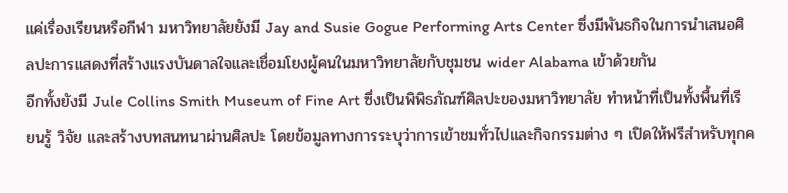แค่เรื่องเรียนหรือกีฬา มหาวิทยาลัยยังมี Jay and Susie Gogue Performing Arts Center ซึ่งมีพันธกิจในการนำเสนอศิลปะการแสดงที่สร้างแรงบันดาลใจและเชื่อมโยงผู้คนในมหาวิทยาลัยกับชุมชน wider Alabama เข้าด้วยกัน
อีกทั้งยังมี Jule Collins Smith Museum of Fine Art ซึ่งเป็นพิพิธภัณฑ์ศิลปะของมหาวิทยาลัย ทำหน้าที่เป็นทั้งพื้นที่เรียนรู้ วิจัย และสร้างบทสนทนาผ่านศิลปะ โดยข้อมูลทางการระบุว่าการเข้าชมทั่วไปและกิจกรรมต่าง ๆ เปิดให้ฟรีสำหรับทุกค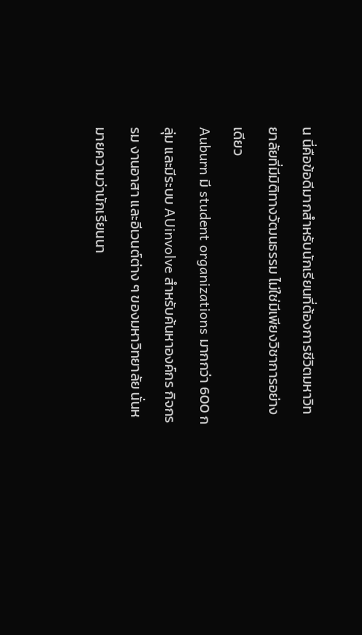น นี่คือข้อดีมากสำหรับนักเรียนที่ต้องการชีวิตมหาวิทยาลัยที่มีมิติทางวัฒนธรรม ไม่ใช่มีเพียงวิชาการอย่างเดียว
Auburn มี student organizations มากกว่า 600 กลุ่ม และมีระบบ AUinvolve สำหรับค้นหาองค์กร กิจกรรม งานอาสา และอีเวนต์ต่าง ๆ ของมหาวิทยาลัย นั่นหมายความว่านักเรียนนา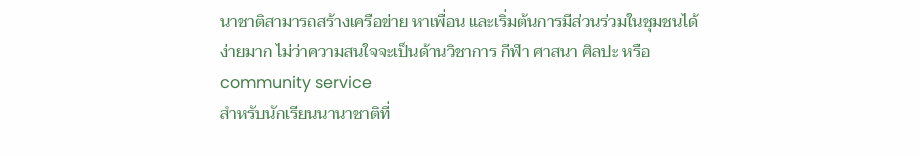นาชาติสามารถสร้างเครือข่าย หาเพื่อน และเริ่มต้นการมีส่วนร่วมในชุมชนได้ง่ายมาก ไม่ว่าความสนใจจะเป็นด้านวิชาการ กีฬา ศาสนา ศิลปะ หรือ community service
สำหรับนักเรียนนานาชาติที่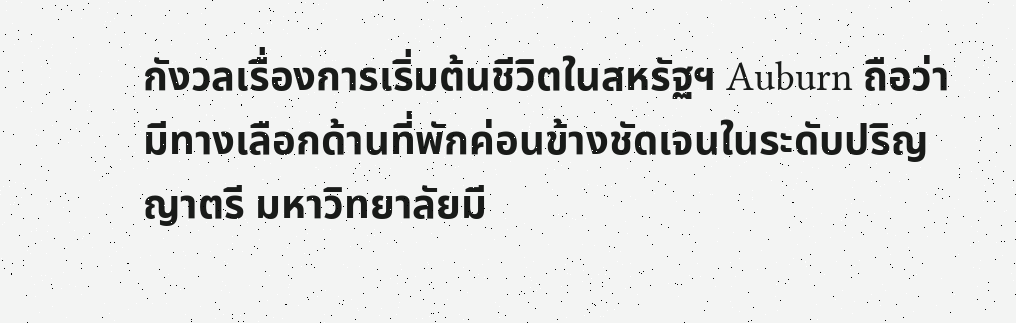กังวลเรื่องการเริ่มต้นชีวิตในสหรัฐฯ Auburn ถือว่ามีทางเลือกด้านที่พักค่อนข้างชัดเจนในระดับปริญญาตรี มหาวิทยาลัยมี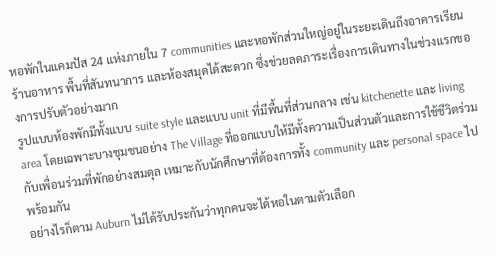หอพักในแคมปัส 24 แห่งภายใน 7 communities และหอพักส่วนใหญ่อยู่ในระยะเดินถึงอาคารเรียน ร้านอาหาร พื้นที่สันทนาการ และห้องสมุดได้สะดวก ซึ่งช่วยลดภาระเรื่องการเดินทางในช่วงแรกของการปรับตัวอย่างมาก
รูปแบบห้องพักมีทั้งแบบ suite style และแบบ unit ที่มีพื้นที่ส่วนกลาง เช่น kitchenette และ living area โดยเฉพาะบางชุมชนอย่าง The Village ที่ออกแบบให้มีทั้งความเป็นส่วนตัวและการใช้ชีวิตร่วมกับเพื่อนร่วมที่พักอย่างสมดุล เหมาะกับนักศึกษาที่ต้องการทั้ง community และ personal space ไปพร้อมกัน
อย่างไรก็ตาม Auburn ไม่ได้รับประกันว่าทุกคนจะได้หอในตามตัวเลือก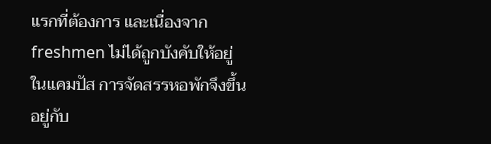แรกที่ต้องการ และเนื่องจาก freshmen ไม่ได้ถูกบังคับให้อยู่ในแคมปัส การจัดสรรหอพักจึงขึ้นอยู่กับ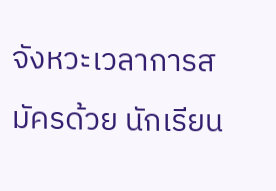จังหวะเวลาการสมัครด้วย นักเรียน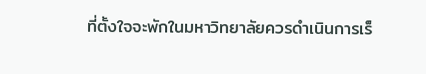ที่ตั้งใจจะพักในมหาวิทยาลัยควรดำเนินการเร็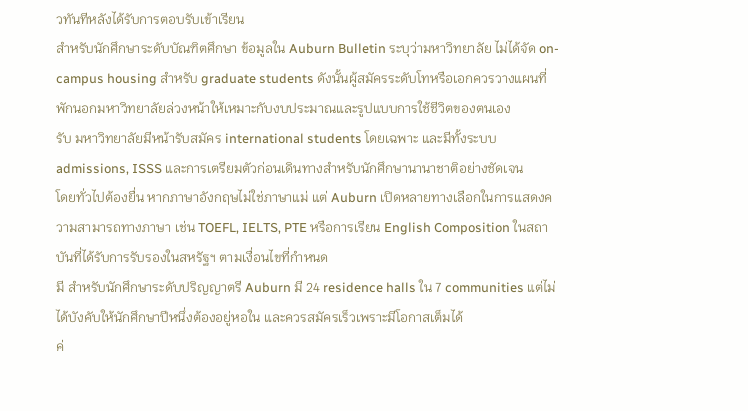วทันทีหลังได้รับการตอบรับเข้าเรียน
สำหรับนักศึกษาระดับบัณฑิตศึกษา ข้อมูลใน Auburn Bulletin ระบุว่ามหาวิทยาลัย ไม่ได้จัด on-campus housing สำหรับ graduate students ดังนั้นผู้สมัครระดับโทหรือเอกควรวางแผนที่พักนอกมหาวิทยาลัยล่วงหน้าให้เหมาะกับงบประมาณและรูปแบบการใช้ชีวิตของตนเอง
รับ มหาวิทยาลัยมีหน้ารับสมัคร international students โดยเฉพาะ และมีทั้งระบบ admissions, ISSS และการเตรียมตัวก่อนเดินทางสำหรับนักศึกษานานาชาติอย่างชัดเจน
โดยทั่วไปต้องยื่น หากภาษาอังกฤษไม่ใช่ภาษาแม่ แต่ Auburn เปิดหลายทางเลือกในการแสดงความสามารถทางภาษา เช่น TOEFL, IELTS, PTE หรือการเรียน English Composition ในสถาบันที่ได้รับการรับรองในสหรัฐฯ ตามเงื่อนไขที่กำหนด
มี สำหรับนักศึกษาระดับปริญญาตรี Auburn มี 24 residence halls ใน 7 communities แต่ไม่ได้บังคับให้นักศึกษาปีหนึ่งต้องอยู่หอใน และควรสมัครเร็วเพราะมีโอกาสเต็มได้
ค่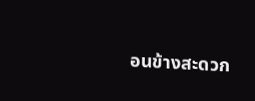อนข้างสะดวก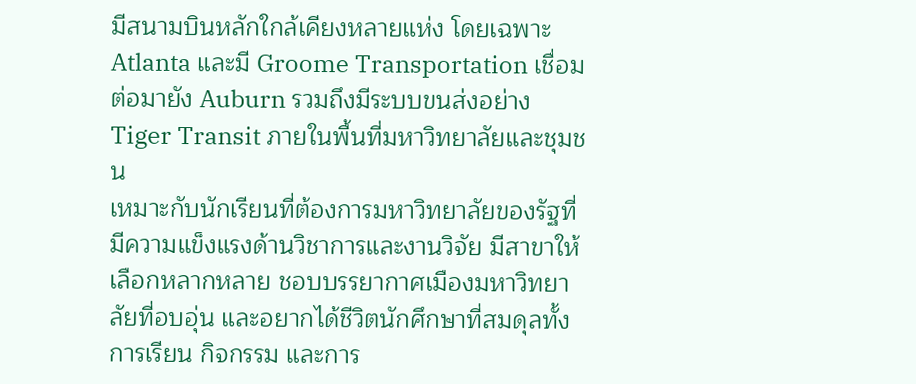มีสนามบินหลักใกล้เคียงหลายแห่ง โดยเฉพาะ Atlanta และมี Groome Transportation เชื่อมต่อมายัง Auburn รวมถึงมีระบบขนส่งอย่าง Tiger Transit ภายในพื้นที่มหาวิทยาลัยและชุมชน
เหมาะกับนักเรียนที่ต้องการมหาวิทยาลัยของรัฐที่มีความแข็งแรงด้านวิชาการและงานวิจัย มีสาขาให้เลือกหลากหลาย ชอบบรรยากาศเมืองมหาวิทยาลัยที่อบอุ่น และอยากได้ชีวิตนักศึกษาที่สมดุลทั้งการเรียน กิจกรรม และการ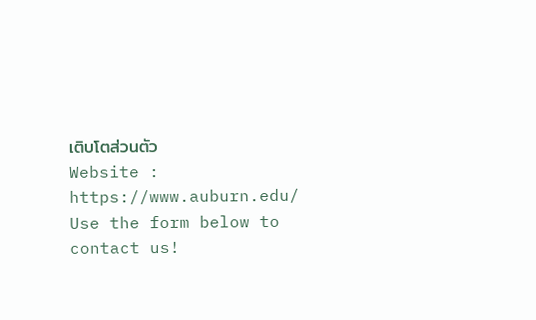เติบโตส่วนตัว
Website : https://www.auburn.edu/
Use the form below to contact us!